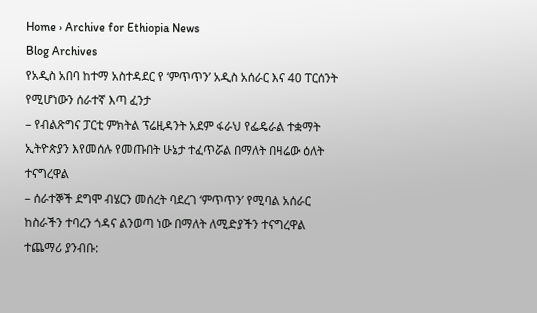Home › Archive for Ethiopia News
Blog Archives
የአዲስ አበባ ከተማ አስተዳደር የ ‘ምጥጥን’ አዲስ አሰራር እና 40 ፐርሰንት የሚሆነውን ሰራተኛ እጣ ፈንታ
– የብልጽግና ፓርቲ ምክትል ፕሬዚዳንት አደም ፋራህ የፌዴራል ተቋማት ኢትዮጵያን እየመሰሉ የመጡበት ሁኔታ ተፈጥሯል በማለት በዛሬው ዕለት ተናግረዋል
– ሰራተኞች ደግሞ ብሄርን መሰረት ባደረገ ‘ምጥጥን’ የሚባል አሰራር ከስራችን ተባረን ጎዳና ልንወጣ ነው በማለት ለሚድያችን ተናግረዋል
ተጨማሪ ያንብቡ: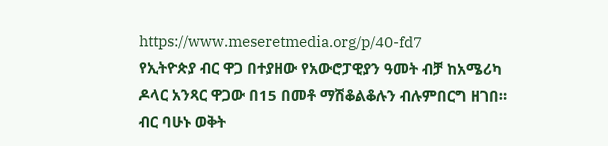https://www.meseretmedia.org/p/40-fd7
የኢትዮጵያ ብር ዋጋ በተያዘው የአውሮፓዊያን ዓመት ብቻ ከአሜሪካ ዶላር አንጻር ዋጋው በ15 በመቶ ማሽቆልቆሉን ብሉምበርግ ዘገበ። ብር ባሁኑ ወቅት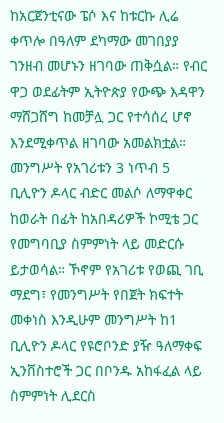ከአርጀንቲናው ፔሶ እና ከቱርኩ ሊሬ ቀጥሎ በዓለም ደካማው መገበያያ ገንዘብ መሆኑን ዘገባው ጠቅሷል። የብር ዋጋ ወደፊትም ኢትዮጵያ የውጭ እዳዋን ማሸጋሸግ ከመቻሏ ጋር የተሳሰረ ሆኖ እንደሚቀጥል ዘገባው አመልክቷል። መንግሥት የአገሪቱን 3 ነጥብ 5 ቢሊዮን ዶላር ብድር መልሶ ለማዋቀር ከወራት በፊት ከአበዳሪዎች ኮሚቴ ጋር የመግባቢያ ስምምነት ላይ መድርሱ ይታወሳል። ኾኖም የአገሪቱ የወጪ ገቢ ማደግ፣ የመንግሥት የበጀት ክፍተት መቀነስ እንዲሁም መንግሥት ከ1 ቢሊዮን ዶላር የዩሮቦንድ ያዥ ዓለማቀፍ ኢንቨስተሮች ጋር በቦንዱ አከፋፈል ላይ ስምምነት ሊደርስ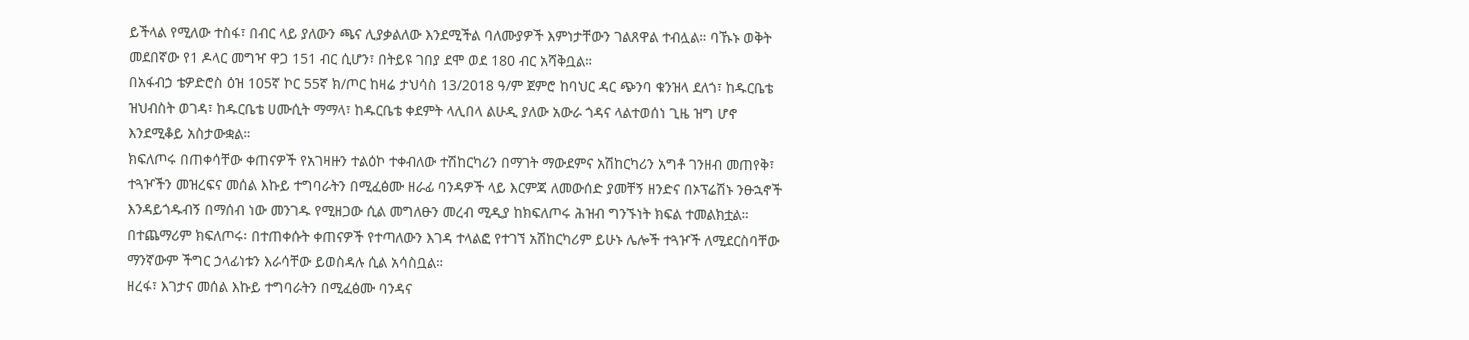ይችላል የሚለው ተስፋ፣ በብር ላይ ያለውን ጫና ሊያቃልለው እንደሚችል ባለሙያዎች እምነታቸውን ገልጸዋል ተብሏል። ባኹኑ ወቅት መደበኛው የ1 ዶላር መግዣ ዋጋ 151 ብር ሲሆን፣ በትይዩ ገበያ ደሞ ወደ 180 ብር አሻቅቧል።
በአፋብኃ ቴዎድሮስ ዕዝ 105ኛ ኮር 55ኛ ክ/ጦር ከዛሬ ታህሳስ 13/2018 ዓ/ም ጀምሮ ከባህር ዳር ጭንባ ቁንዝላ ደለጎ፣ ከዱርቤቴ ዝህብስት ወገዳ፣ ከዱርቤቴ ሀሙሲት ማማላ፣ ከዱርቤቴ ቀደምት ላሊበላ ልሁዲ ያለው አውራ ጎዳና ላልተወሰነ ጊዜ ዝግ ሆኖ እንደሚቆይ አስታውቋል።
ክፍለጦሩ በጠቀሳቸው ቀጠናዎች የአገዛዙን ተልዕኮ ተቀብለው ተሽከርካሪን በማገት ማውደምና አሽከርካሪን አግቶ ገንዘብ መጠየቅ፣ ተጓዦችን መዝረፍና መሰል እኩይ ተግባራትን በሚፈፅሙ ዘራፊ ባንዳዎች ላይ እርምጃ ለመውሰድ ያመቸኝ ዘንድና በኦፕሬሽኑ ንፁኋኖች እንዳይጎዱብኝ በማሰብ ነው መንገዱ የሚዘጋው ሲል መግለፁን መረብ ሚዲያ ከክፍለጦሩ ሕዝብ ግንኙነት ክፍል ተመልክቷል።
በተጨማሪም ክፍለጦሩ፡ በተጠቀሱት ቀጠናዎች የተጣለውን እገዳ ተላልፎ የተገኘ አሽከርካሪም ይሁኑ ሌሎች ተጓዦች ለሚደርስባቸው ማንኛውም ችግር ኃላፊነቱን እራሳቸው ይወስዳሉ ሲል አሳስቧል።
ዘረፋ፣ እገታና መሰል እኩይ ተግባራትን በሚፈፅሙ ባንዳና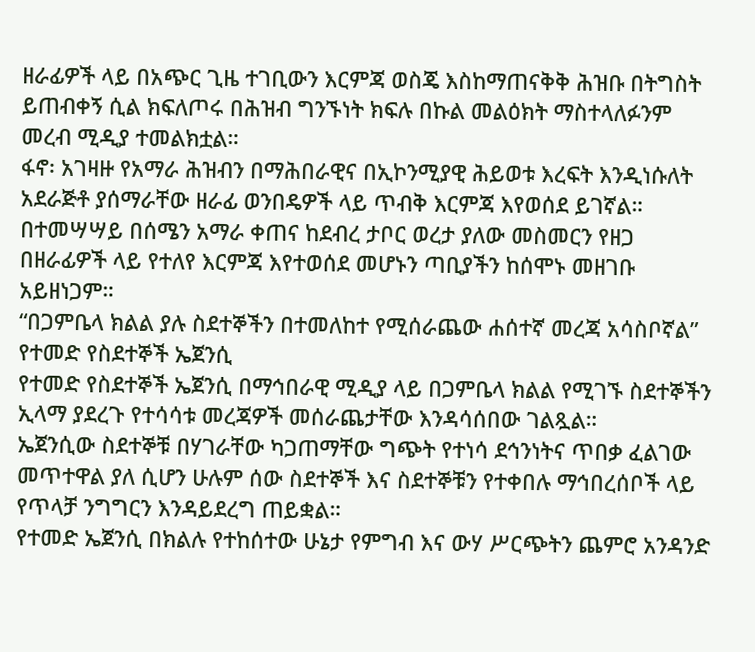ዘራፊዎች ላይ በአጭር ጊዜ ተገቢውን እርምጃ ወስጄ እስከማጠናቅቅ ሕዝቡ በትግስት ይጠብቀኝ ሲል ክፍለጦሩ በሕዝብ ግንኙነት ክፍሉ በኩል መልዕክት ማስተላለፉንም መረብ ሚዲያ ተመልክቷል።
ፋኖ፡ አገዛዙ የአማራ ሕዝብን በማሕበራዊና በኢኮንሚያዊ ሕይወቱ እረፍት እንዲነሱለት አደራጅቶ ያሰማራቸው ዘራፊ ወንበዴዎች ላይ ጥብቅ እርምጃ እየወሰደ ይገኛል።
በተመሣሣይ በሰሜን አማራ ቀጠና ከደብረ ታቦር ወረታ ያለው መስመርን የዘጋ በዘራፊዎች ላይ የተለየ እርምጃ እየተወሰደ መሆኑን ጣቢያችን ከሰሞኑ መዘገቡ አይዘነጋም።
“በጋምቤላ ክልል ያሉ ስደተኞችን በተመለከተ የሚሰራጨው ሐሰተኛ መረጃ አሳስቦኛል” የተመድ የስደተኞች ኤጀንሲ
የተመድ የስደተኞች ኤጀንሲ በማኅበራዊ ሚዲያ ላይ በጋምቤላ ክልል የሚገኙ ስደተኞችን ኢላማ ያደረጉ የተሳሳቱ መረጃዎች መሰራጨታቸው እንዳሳሰበው ገልጿል።
ኤጀንሲው ስደተኞቹ በሃገራቸው ካጋጠማቸው ግጭት የተነሳ ደኅንነትና ጥበቃ ፈልገው መጥተዋል ያለ ሲሆን ሁሉም ሰው ስደተኞች እና ስደተኞቹን የተቀበሉ ማኅበረሰቦች ላይ የጥላቻ ንግግርን እንዳይደረግ ጠይቋል።
የተመድ ኤጀንሲ በክልሉ የተከሰተው ሁኔታ የምግብ እና ውሃ ሥርጭትን ጨምሮ አንዳንድ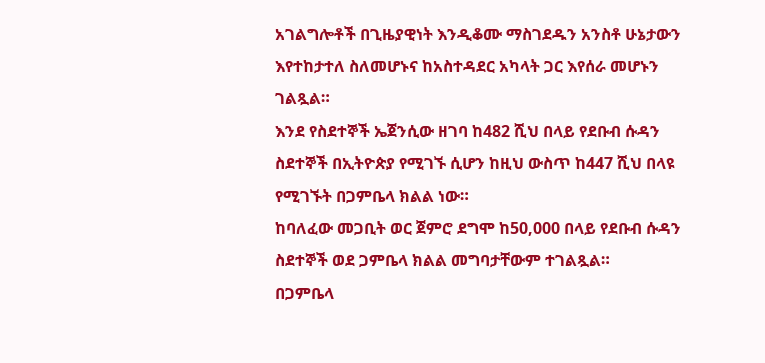አገልግሎቶች በጊዜያዊነት እንዲቆሙ ማስገደዱን አንስቶ ሁኔታውን እየተከታተለ ስለመሆኑና ከአስተዳደር አካላት ጋር እየሰራ መሆኑን ገልጿል።
እንደ የስደተኞች ኤጀንሲው ዘገባ ከ482 ሺህ በላይ የደቡብ ሱዳን ስደተኞች በኢትዮጵያ የሚገኙ ሲሆን ከዚህ ውስጥ ከ447 ሺህ በላዩ የሚገኙት በጋምቤላ ክልል ነው።
ከባለፈው መጋቢት ወር ጀምሮ ደግሞ ከ50,000 በላይ የደቡብ ሱዳን ስደተኞች ወደ ጋምቤላ ክልል መግባታቸውም ተገልጿል።
በጋምቤላ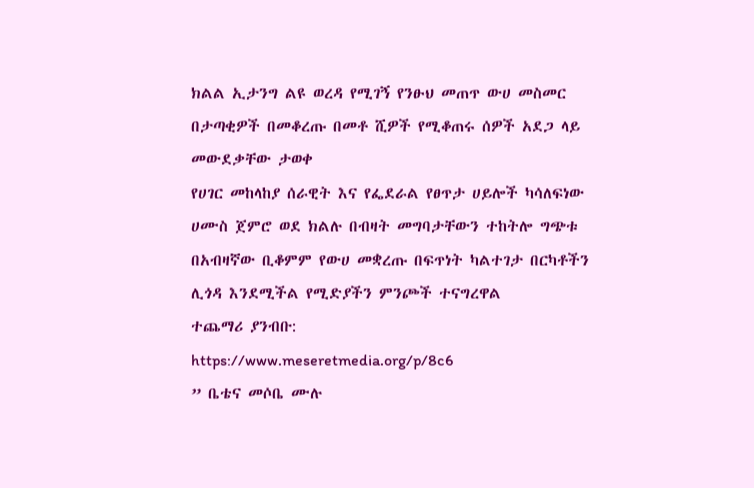ክልል ኢታንግ ልዩ ወረዳ የሚገኝ የንፁህ መጠጥ ውሀ መስመር በታጣቂዎች በመቆረጡ በመቶ ሺዎች የሚቆጠሩ ሰዎች አደጋ ላይ መውደቃቸው ታወቀ
የሀገር መከላከያ ሰራዊት እና የፌደራል የፀጥታ ሀይሎች ካሳለፍነው ሀሙስ ጀምሮ ወደ ክልሉ በብዛት መግባታቸውን ተከትሎ ግጭቱ በአብዛኛው ቢቆምም የውሀ መቋረጡ በፍጥነት ካልተገታ በርካቶችን ሊጎዳ እንደሚችል የሚድያችን ምንጮች ተናግረዋል
ተጨማሪ ያንብቡ:
https://www.meseretmedia.org/p/8c6
” ቤቴና መሶቤ ሙሉ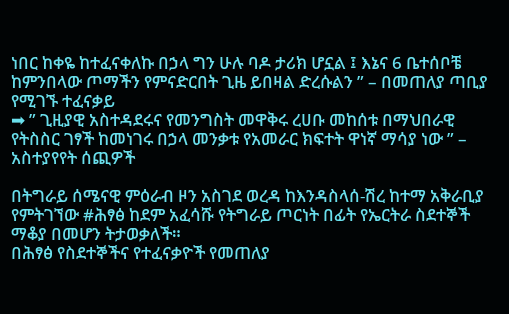ነበር ከቀዬ ከተፈናቀለኩ በኃላ ግን ሁሉ ባዶ ታሪክ ሆኗል ፤ እኔና 6 ቤተሰቦቼ ከምንበላው ጦማችን የምናድርበት ጊዜ ይበዛል ድረሱልን ” – በመጠለያ ጣቢያ የሚገኙ ተፈናቃይ
➡ ” ጊዚያዊ አስተዳደሩና የመንግስት መዋቅሩ ረሀቡ መከሰቱ በማህበራዊ የትስስር ገፃች ከመነገሩ በኃላ መንቃቱ የአመራር ክፍተት ዋነኛ ማሳያ ነው ” – አስተያየየት ሰጪዎች

በትግራይ ሰሜናዊ ምዕራብ ዞን አስገደ ወረዳ ከእንዳስላሰ-ሽረ ከተማ አቅራቢያ የምትገኘው #ሕፃፅ ከደም አፈሳሹ የትግራይ ጦርነት በፊት የኤርትራ ስደተኞች ማቆያ በመሆን ትታወቃለች።
በሕፃፅ የስደተኞችና የተፈናቃዮች የመጠለያ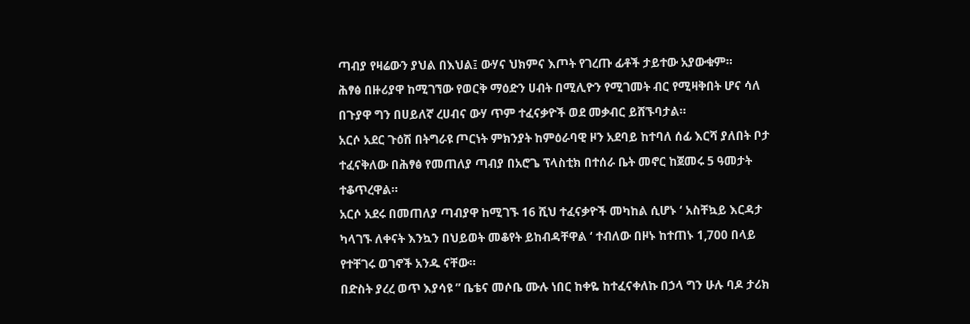ጣብያ የዛሬውን ያህል በእህል፤ ውሃና ህክምና እጦት የገረጡ ፊቶች ታይተው አያውቁም።
ሕፃፅ በዙሪያዋ ከሚገኘው የወርቅ ማዕድን ሀብት በሚሊዮን የሚገመት ብር የሚዛቅበት ሆና ሳለ በጉያዋ ግን በሀይለኛ ረሀብና ውሃ ጥም ተፈናቃዮች ወደ መቃብር ይሸኙባታል።
አርሶ አደር ጉዕሽ በትግራዩ ጦርነት ምክንያት ከምዕራባዊ ዞን አደባይ ከተባለ ሰፊ እርሻ ያለበት ቦታ ተፈናቅለው በሕፃፅ የመጠለያ ጣብያ በአሮጌ ፕላስቲክ በተሰራ ቤት መኖር ከጀመሩ 5 ዓመታት ተቆጥረዋል።
አርሶ አደሩ በመጠለያ ጣብያዋ ከሚገኙ 16 ሺህ ተፈናቃዮች መካከል ሲሆኑ ‘ አስቸኳይ እርዳታ ካላገኙ ለቀናት እንኳን በህይወት መቆየት ይከብዳቸዋል ‘ ተብለው በዞኑ ከተጠኑ 1,700 በላይ የተቸገሩ ወገኖች አንዱ ናቸው።
በድስት ያረረ ወጥ እያሳዩ ” ቤቴና መሶቤ ሙሉ ነበር ከቀዬ ከተፈናቀለኩ በኃላ ግን ሁሉ ባዶ ታሪክ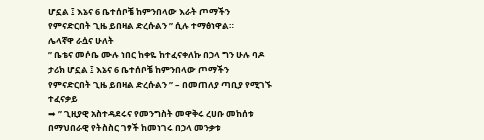ሆኗል ፤ እኔና 6 ቤተሰቦቼ ከምንበላው እራት ጦማችን የምናድርበት ጊዜ ይበዛል ድረሱልን ” ሲሉ ተማፅነዋል።
ሌላኛዋ ራሷና ሁለት
” ቤቴና መሶቤ ሙሉ ነበር ከቀዬ ከተፈናቀለኩ በኃላ ግን ሁሉ ባዶ ታሪክ ሆኗል ፤ እኔና 6 ቤተሰቦቼ ከምንበላው ጦማችን የምናድርበት ጊዜ ይበዛል ድረሱልን ” – በመጠለያ ጣቢያ የሚገኙ ተፈናቃይ
➡ ” ጊዚያዊ አስተዳደሩና የመንግስት መዋቅሩ ረሀቡ መከሰቱ በማህበራዊ የትስስር ገፃች ከመነገሩ በኃላ መንቃቱ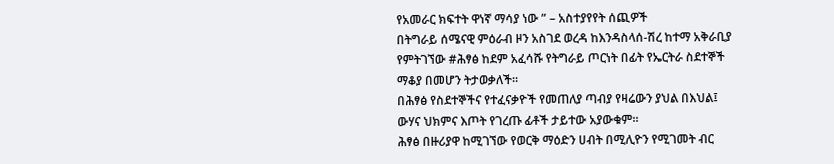የአመራር ክፍተት ዋነኛ ማሳያ ነው ” – አስተያየየት ሰጪዎች
በትግራይ ሰሜናዊ ምዕራብ ዞን አስገደ ወረዳ ከእንዳስላሰ-ሽረ ከተማ አቅራቢያ የምትገኘው #ሕፃፅ ከደም አፈሳሹ የትግራይ ጦርነት በፊት የኤርትራ ስደተኞች ማቆያ በመሆን ትታወቃለች።
በሕፃፅ የስደተኞችና የተፈናቃዮች የመጠለያ ጣብያ የዛሬውን ያህል በእህል፤ ውሃና ህክምና እጦት የገረጡ ፊቶች ታይተው አያውቁም።
ሕፃፅ በዙሪያዋ ከሚገኘው የወርቅ ማዕድን ሀብት በሚሊዮን የሚገመት ብር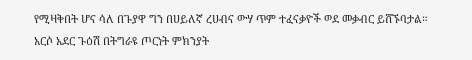የሚዛቅበት ሆና ሳለ በጉያዋ ግን በሀይለኛ ረሀብና ውሃ ጥም ተፈናቃዮች ወደ መቃብር ይሸኙባታል።
አርሶ አደር ጉዕሽ በትግራዩ ጦርነት ምክንያት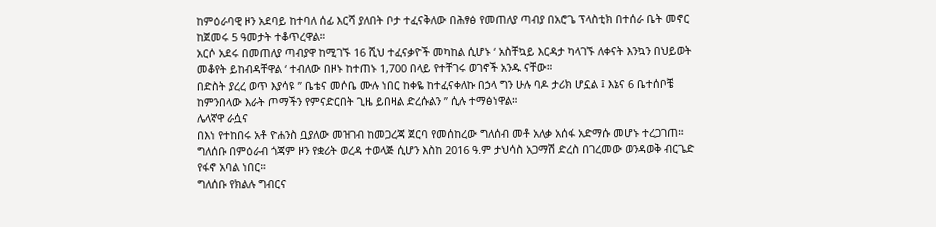ከምዕራባዊ ዞን አደባይ ከተባለ ሰፊ እርሻ ያለበት ቦታ ተፈናቅለው በሕፃፅ የመጠለያ ጣብያ በአሮጌ ፕላስቲክ በተሰራ ቤት መኖር ከጀመሩ 5 ዓመታት ተቆጥረዋል።
አርሶ አደሩ በመጠለያ ጣብያዋ ከሚገኙ 16 ሺህ ተፈናቃዮች መካከል ሲሆኑ ‘ አስቸኳይ እርዳታ ካላገኙ ለቀናት እንኳን በህይወት መቆየት ይከብዳቸዋል ‘ ተብለው በዞኑ ከተጠኑ 1,700 በላይ የተቸገሩ ወገኖች አንዱ ናቸው።
በድስት ያረረ ወጥ እያሳዩ ” ቤቴና መሶቤ ሙሉ ነበር ከቀዬ ከተፈናቀለኩ በኃላ ግን ሁሉ ባዶ ታሪክ ሆኗል ፤ እኔና 6 ቤተሰቦቼ ከምንበላው እራት ጦማችን የምናድርበት ጊዜ ይበዛል ድረሱልን ” ሲሉ ተማፅነዋል።
ሌላኛዋ ራሷና
በእነ የተከበሩ አቶ ዮሐንስ ቧያለው መዝገብ ከመጋረጃ ጀርባ የመሰከረው ግለሰብ መቶ አለቃ አሰፋ አድማሱ መሆኑ ተረጋገጠ።
ግለሰቡ በምዕራብ ጎጃም ዞን የቋሪት ወረዳ ተወላጅ ሲሆን እስከ 2016 ዓ.ም ታህሳስ አጋማሽ ድረስ በገረመው ወንዳወቅ ብርጌድ የፋኖ አባል ነበር።
ግለሰቡ የክልሉ ግብርና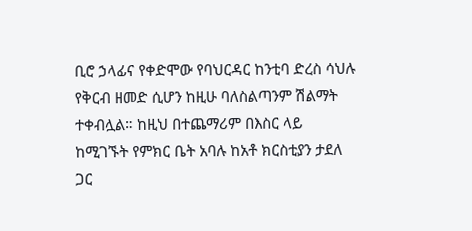ቢሮ ኃላፊና የቀድሞው የባህርዳር ከንቲባ ድረስ ሳህሉ የቅርብ ዘመድ ሲሆን ከዚሁ ባለስልጣንም ሽልማት ተቀብሏል። ከዚህ በተጨማሪም በእስር ላይ ከሚገኙት የምክር ቤት አባሉ ከአቶ ክርስቲያን ታደለ ጋር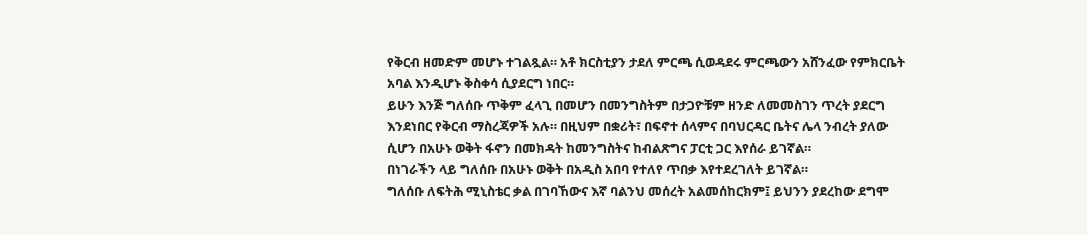የቅርብ ዘመድም መሆኑ ተገልጿል። አቶ ክርስቲያን ታደለ ምርጫ ሲወዳደሩ ምርጫውን አሸንፈው የምክርቤት አባል እንዲሆኑ ቅስቀሳ ሲያደርግ ነበር።
ይሁን እንጅ ግለሰቡ ጥቅም ፈላጊ በመሆን በመንግስትም በታጋዮቹም ዘንድ ለመመስገን ጥረት ያደርግ እንደነበር የቅርብ ማስረጃዎች አሉ። በዚህም በቋሪት፣ በፍኖተ ሰላምና በባህርዳር ቤትና ሌላ ንብረት ያለው ሲሆን በአሁኑ ወቅት ፋኖን በመክዳት ከመንግስትና ከብልጽግና ፓርቲ ጋር እየሰራ ይገኛል።
በነገራችን ላይ ግለሰቡ በአሁኑ ወቅት በአዲስ አበባ የተለየ ጥበቃ እየተደረገለት ይገኛል።
ግለሰቡ ለፍትሕ ሚኒስቴር ቃል በገባኸውና እኛ ባልንህ መሰረት አልመሰከርክም፤ ይህንን ያደረከው ደግሞ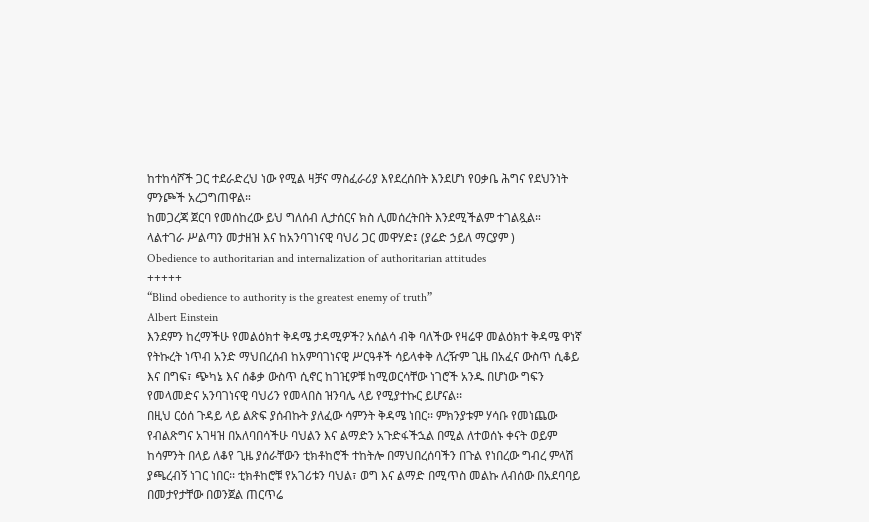ከተከሳሾች ጋር ተደራድረህ ነው የሚል ዛቻና ማስፈራሪያ እየደረሰበት እንደሆነ የዐቃቤ ሕግና የደህንነት ምንጮች አረጋግጠዋል።
ከመጋረጃ ጀርባ የመሰከረው ይህ ግለሰብ ሊታሰርና ክስ ሊመሰረትበት እንደሚችልም ተገልጿል።
ላልተገራ ሥልጣን መታዘዝ እና ከአንባገነናዊ ባህሪ ጋር መዋሃድ፤ (ያሬድ ኃይለ ማርያም )
Obedience to authoritarian and internalization of authoritarian attitudes
+++++
“Blind obedience to authority is the greatest enemy of truth”
Albert Einstein
እንደምን ከረማችሁ የመልዕክተ ቅዳሜ ታዳሚዎች? አሰልሳ ብቅ ባለችው የዛሬዋ መልዕክተ ቅዳሜ ዋነኛ የትኩረት ነጥብ አንድ ማህበረሰብ ከአምባገነናዊ ሥርዓቶች ሳይላቀቅ ለረዥም ጊዜ በአፈና ውስጥ ሲቆይ እና በግፍ፣ ጭካኔ እና ሰቆቃ ውስጥ ሲኖር ከገዢዎቹ ከሚወርሳቸው ነገሮች አንዱ በሆነው ግፍን የመላመድና አንባገነናዊ ባህሪን የመላበስ ዝንባሌ ላይ የሚያተኩር ይሆናል፡፡
በዚህ ርዕሰ ጉዳይ ላይ ልጽፍ ያሰብኩት ያለፈው ሳምንት ቅዳሜ ነበር፡፡ ምክንያቱም ሃሳቡ የመነጨው የብልጽግና አገዛዝ በአለባበሳችሁ ባህልን እና ልማድን አጉድፋችኋል በሚል ለተወሰኑ ቀናት ወይም ከሳምንት በላይ ለቆየ ጊዜ ያሰራቸውን ቲክቶከሮች ተከትሎ በማህበረሰባችን በጉል የነበረው ግብረ ምላሽ ያጫረብኝ ነገር ነበር፡፡ ቲክቶከሮቹ የአገሪቱን ባህል፣ ወግ እና ልማድ በሚጥስ መልኩ ለብሰው በአደባባይ በመታየታቸው በወንጀል ጠርጥሬ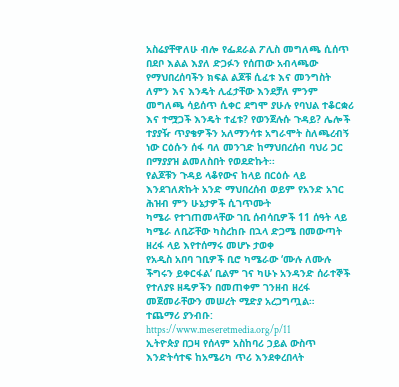አስሬያቸዋለሁ ብሎ የፌደራል ፖሊስ መግለጫ ሲሰጥ በደቦ እልል እያለ ድጋፉን የሰጠው አብላጫው የማህበረሰባችን ክፍል ልጆቹ ሲፈቱ እና መንግስት ለምን እና እንዴት ሊፈታቸው እንደቻለ ምንም መግለጫ ሳይሰጥ ሲቀር ደግሞ ያሁሉ የባህል ተቆርቋሪ እና ተሟጋች እንዴት ተፈቱ? የወንጀሉሱ ጉዳይ? ሌሎች ተያያዥ ጥያቄዎችን አለማንሳቱ አግራሞት ስለጫረብኝ ነው ርዕሱን ሰፋ ባለ መንገድ ከማህበረሰብ ባህሪ ጋር በማያያዝ ልመለስበት የወደድኩት፡፡
የልጆቹን ጉዳይ ላቆየውና ከላይ በርዕሱ ላይ እንደገለጽኩት አንድ ማህበረሰብ ወይም የአንድ አገር ሕዝብ ምን ሁኔታዎች ሲገጥሙት
ካሜራ የተገጠመላቸው ገቢ ሰብሳቢዎች 11 ሰዓት ላይ ካሜራ ለቢሯቸው ካስረከቡ በኋላ ድጋሜ በመውጣት ዘረፋ ላይ እየተሰማሩ መሆኑ ታወቀ
የአዲስ አበባ ገቢዎች ቢሮ ካሜራው ‘ሙሉ ለሙሉ ችግሩን ይቀርፋል’ ቢልም ገና ካሁኑ አንዳንድ ሰራተኞች የተለያዩ ዘዴዎችን በመጠቀም ገንዘብ ዘረፋ መጀመራቸውን መሠረት ሚድያ አረጋግጧል።
ተጨማሪ ያንብቡ:
https://www.meseretmedia.org/p/11
ኢትዮጵያ በጋዛ የሰላም አስከባሪ ኃይል ውስጥ እንድትሳተፍ ከአሜሪካ ጥሪ እንደቀረበላት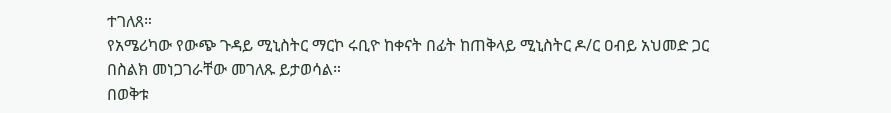ተገለጸ።
የአሜሪካው የውጭ ጉዳይ ሚኒስትር ማርኮ ሩቢዮ ከቀናት በፊት ከጠቅላይ ሚኒስትር ዶ/ር ዐብይ አህመድ ጋር በስልክ መነጋገራቸው መገለጹ ይታወሳል።
በወቅቱ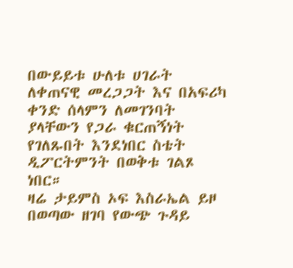በውይይቱ ሁለቱ ሀገራት ለቀጠናዊ መረጋጋት እና በአፍሪካ ቀንድ ሰላምን ለመገንባት ያላቸውን የጋራ ቁርጠኝነት የገለጹበት እንደነበር ስቴት ዲፖርትምንት በወቅቱ ገልጾ ነበር።
ዛሬ ታይምስ ኦፍ እስራኤል ይዞ በወጣው ዘገባ የውጭ ጉዳይ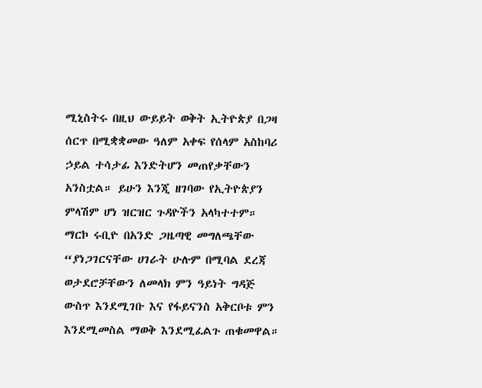ሚኒስትሩ በዚህ ውይይት ወቅት ኢትዮጵያ በጋዛ ሰርጥ በሚቋቋመው ዓለም አቀፍ የሰላም አስከባሪ ኃይል ተሳታፊ እንድትሆን መጠየቃቸውን አንስቷል። ይሁን እንጂ ዘገባው የኢትዮጵያን ምላሽም ሆነ ዝርዝር ጉዳዮችን አላካተተም።
ማርኮ ሩቢዮ በአንድ ጋዜጣዊ መግለጫቸው “ያነጋገርናቸው ሀገራት ሁሉም በሚባል ደረጃ ወታደሮቻቸውን ለመላክ ምን ዓይነት ግዳጅ ውስጥ እንደሚገቡ እና የፋይናንስ አቅርቦቱ ምን እንደሚመስል ማወቅ እንደሚፈልጉ ጠቁመዋል።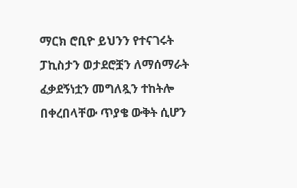ማርክ ሮቢዮ ይህንን የተናገሩት ፓኪስታን ወታደሮቿን ለማሰማራት ፈቃደኝነቷን መግለጿን ተከትሎ በቀረበላቸው ጥያቄ ውቅት ሲሆን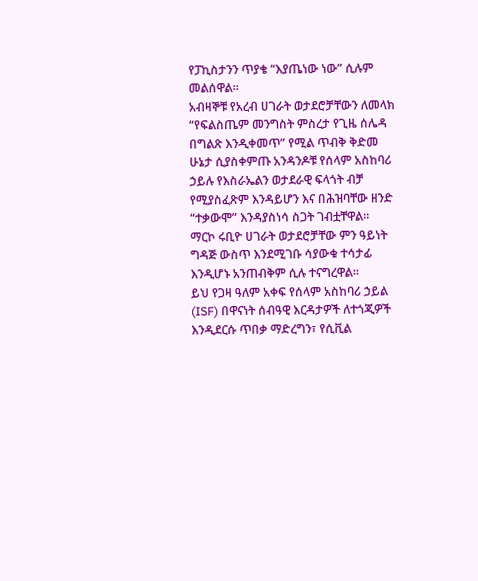የፓኪስታንን ጥያቄ “እያጤነው ነው” ሲሉም መልሰዋል።
አብዛኞቹ የአረብ ሀገራት ወታደሮቻቸውን ለመላክ “የፍልስጤም መንግስት ምስረታ የጊዜ ሰሌዳ በግልጽ እንዲቀመጥ” የሚል ጥብቅ ቅድመ ሁኔታ ሲያስቀምጡ አንዳንዶቹ የሰላም አስከባሪ ኃይሉ የእስራኤልን ወታደራዊ ፍላጎት ብቻ የሚያስፈጽም እንዳይሆን እና በሕዝባቸው ዘንድ “ተቃውሞ” እንዳያስነሳ ስጋት ገብቷቸዋል።
ማርኮ ሩቢዮ ሀገራት ወታደሮቻቸው ምን ዓይነት ግዳጅ ውስጥ እንደሚገቡ ሳያውቁ ተሳታፊ እንዲሆኑ አንጠብቅም ሲሉ ተናግረዋል።
ይህ የጋዛ ዓለም አቀፍ የሰላም አስከባሪ ኃይል (ISF) በዋናነት ሰብዓዊ እርዳታዎች ለተጎጂዎች እንዲደርሱ ጥበቃ ማድረግን፣ የሲቪል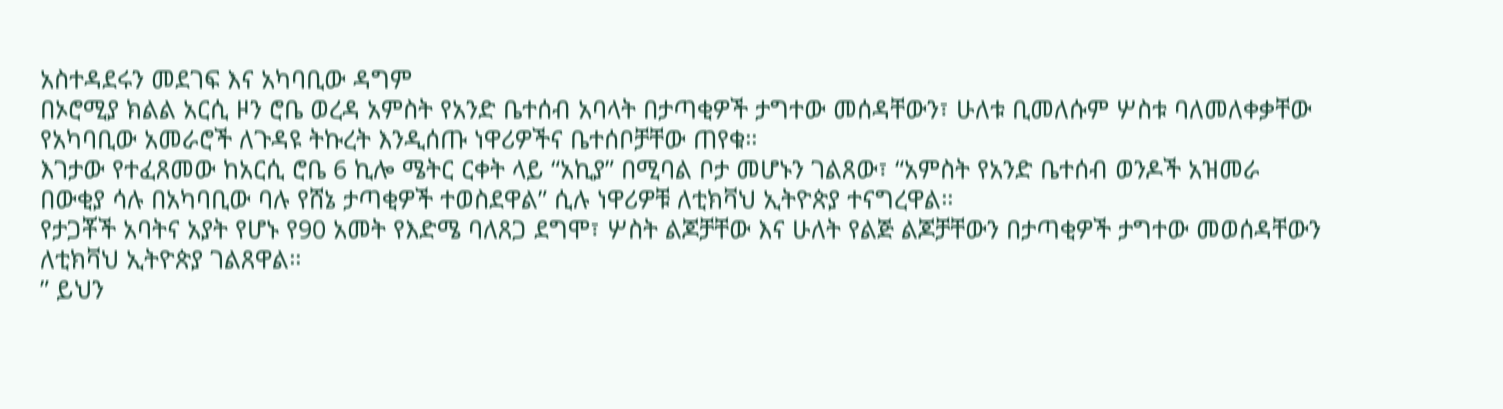አስተዳደሩን መደገፍ እና አካባቢው ዳግም
በኦሮሚያ ክልል አርሲ ዞን ሮቤ ወረዳ አምስት የአንድ ቤተሰብ አባላት በታጣቂዎች ታግተው መሰዳቸውን፣ ሁለቱ ቢመለሱም ሦስቱ ባለመለቀቃቸው የአካባቢው አመራሮች ለጉዳዩ ትኩረት እንዲሰጡ ነዋሪዎችና ቤተሰቦቻቸው ጠየቁ።
እገታው የተፈጸመው ከአርሲ ሮቤ 6 ኪሎ ሜትር ርቀት ላይ “አኪያ” በሚባል ቦታ መሆኑን ገልጸው፣ “አምስት የአንድ ቤተሰብ ወንዶች አዝመራ በውቂያ ሳሉ በአካባቢው ባሉ የሸኔ ታጣቂዎች ተወስደዋል” ሲሉ ነዋሪዎቹ ለቲክቫህ ኢትዮጵያ ተናግረዋል።
የታጋቾች አባትና አያት የሆኑ የ90 አመት የእድሜ ባለጸጋ ደግሞ፣ ሦስት ልጆቻቸው እና ሁለት የልጅ ልጆቻቸውን በታጣቂዎች ታግተው መወሰዳቸውን ለቲክቫህ ኢትዮጵያ ገልጸዋል።
” ይህን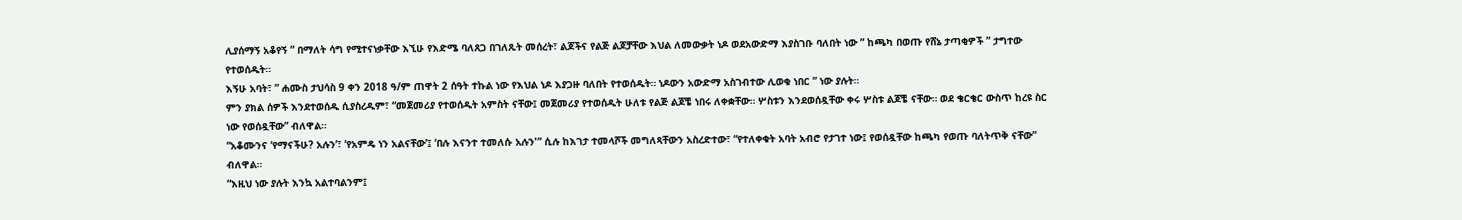ሊያሰማኝ አቆየኝ ” በማለት ሳግ የሚተናነቃቸው እኚሁ የእድሜ ባለጸጋ በገለጹት መሰረት፣ ልጆችና የልጅ ልጆቻቸው እህል ለመውቃት ነዶ ወደአውድማ እያስገቡ ባለበት ነው ” ከጫካ በወጡ የሸኔ ታጣቂዎች ” ታግተው የተወሰዱት።
እኝሁ አባት፣ ” ሐሙስ ታህሳስ 9 ቀን 2018 ዓ/ም ጠዋት 2 ሰዓት ተኩል ነው የእህል ነዶ እያጋዙ ባለበት የተወሰዱት። ነዶውን አውድማ አስገብተው ሊወቁ ነበር ” ነው ያሉት።
ምን ያክል ሰዎች እንደተወሰዱ ሲያስረዱም፣ “መጀመሪያ የተወሰዱት አምስት ናቸው፤ መጀመሪያ የተወሰዱት ሁለቱ የልጅ ልጆቼ ነበሩ ለቀቋቸው። ሦስቱን እንደወሰዷቸው ቀሩ ሦስቱ ልጆቼ ናቸው። ወደ ቄርቄር ውስጥ ከረዩ ስር ነው የወሰዷቸው” ብለዋል።
“አቆሙንና ‘የማናችሁ? አሉን’፣ ‘የአምዴ ነን አልናቸው’፤ ‘በሉ እናንተ ተመለሱ አሉን'” ሲሉ ከእገታ ተመላሾች መግለጻቸውን አስረድተው፣ “የተለቀቁት አባት አብሮ የታገተ ነው፤ የወሰዷቸው ከጫካ የወጡ ባለትጥቅ ናቸው” ብለዋል።
“እዚህ ነው ያሉት እንኳ አልተባልንም፤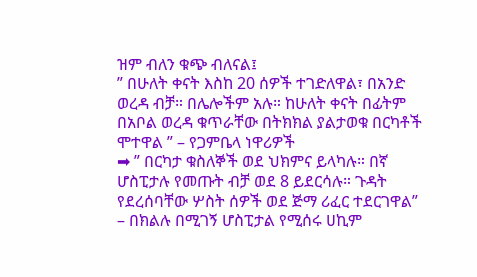ዝም ብለን ቁጭ ብለናል፤
” በሁለት ቀናት እስከ 20 ሰዎች ተገድለዋል፣ በአንድ ወረዳ ብቻ። በሌሎችም አሉ። ከሁለት ቀናት በፊትም በአቦል ወረዳ ቁጥራቸው በትክክል ያልታወቁ በርካቶች ሞተዋል ” – የጋምቤላ ነዋሪዎች
➡ ” በርካታ ቁስለኞች ወደ ህክምና ይላካሉ። በኛ ሆስፒታሉ የመጡት ብቻ ወደ 8 ይደርሳሉ። ጉዳት የደረሰባቸው ሦስት ሰዎች ወደ ጅማ ሪፈር ተደርገዋል” – በክልሉ በሚገኝ ሆስፒታል የሚሰሩ ሀኪም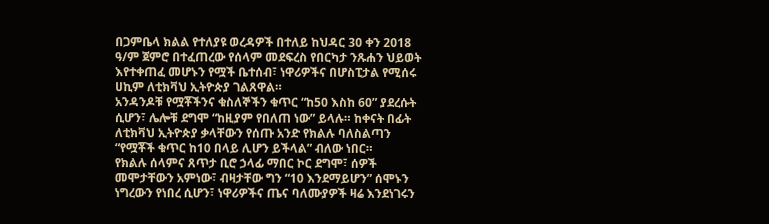በጋምቤላ ክልል የተለያዩ ወረዳዎች በተለይ ከህዳር 30 ቀን 2018 ዓ/ም ጀምሮ በተፈጠረው የሰላም መደፍረስ የበርካታ ንጹሐን ህይወት እየተቀጠፈ መሆኑን የሟች ቤተሰብ፣ ነዋሪዎችና በሆስፒታል የሚሰሩ ሀኪም ለቲክቫህ ኢትዮጵያ ገልጸዋል።
አንዳንዶቹ የሟቾችንና ቁስለኞችን ቁጥር “ከ50 እስከ 60” ያደረሱት ሲሆን፣ ሌሎቹ ደግሞ “ከዚያም የበለጠ ነው” ይላሉ። ከቀናት በፊት ለቲክቫህ ኢትዮጵያ ቃላቸውን የሰጡ አንድ የክልሉ ባለስልጣን “የሟቾች ቁጥር ከ10 በላይ ሊሆን ይችላል” ብለው ነበር።
የክልሉ ሰላምና ጸጥታ ቢሮ ኃላፊ ማበር ኮር ደግሞ፣ ሰዎች መሞታቸውን አምነው፣ ብዛታቸው ግን “10 እንደማይሆን” ሰሞኑን ነግረውን የነበረ ሲሆን፣ ነዋሪዎችና ጤና ባለሙያዎች ዛሬ እንደነገሩን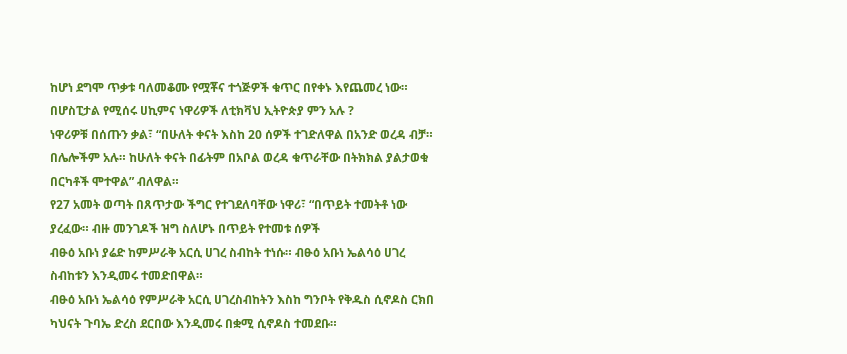ከሆነ ደግሞ ጥቃቱ ባለመቆሙ የሟቾና ተጎጅዎች ቁጥር በየቀኑ እየጨመረ ነው።
በሆስፒታል የሚሰሩ ሀኪምና ነዋሪዎች ለቲክቫህ ኢትዮጵያ ምን አሉ ?
ነዋሪዎቹ በሰጡን ቃል፣ “በሁለት ቀናት እስከ 20 ሰዎች ተገድለዋል በአንድ ወረዳ ብቻ። በሌሎችም አሉ። ከሁለት ቀናት በፊትም በአቦል ወረዳ ቁጥራቸው በትክክል ያልታወቁ በርካቶች ሞተዋል” ብለዋል።
የ27 አመት ወጣት በጸጥታው ችግር የተገደለባቸው ነዋሪ፣ “በጥይት ተመትቶ ነው ያረፈው። ብዙ መንገዶች ዝግ ስለሆኑ በጥይት የተመቱ ሰዎች
ብፁዕ አቡነ ያሬድ ከምሥራቅ አርሲ ሀገረ ስብከት ተነሱ። ብፁዕ አቡነ ኤልሳዕ ሀገረ ስብከቱን እንዲመሩ ተመድበዋል።
ብፁዕ አቡነ ኤልሳዕ የምሥራቅ አርሲ ሀገረስብከትን እስከ ግንቦት የቅዱስ ሲኖዶስ ርክበ ካህናት ጉባኤ ድረስ ደርበው እንዲመሩ በቋሚ ሲኖዶስ ተመደቡ።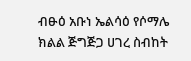ብፁዕ አቡነ ኤልሳዕ የሶማሌ ክልል ጅግጅጋ ሀገረ ስብከት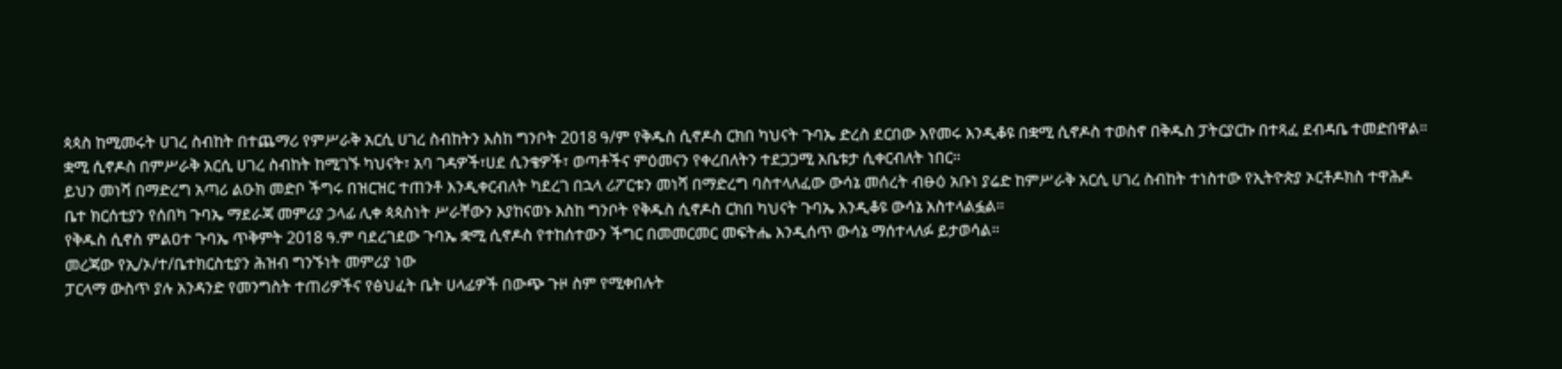ጳጳስ ከሚመሩት ሀገረ ስብከት በተጨማሪ የምሥራቅ አርሲ ሀገረ ስብከትን እስከ ግንቦት 2018 ዓ/ም የቅዱስ ሲኖዶስ ርክበ ካህናት ጉባኤ ድረስ ደርበው እየመሩ እንዲቆዩ በቋሚ ሲኖዶስ ተወስኖ በቅዱስ ፓትርያርኩ በተጻፈ ደብዳቤ ተመድበዋል።
ቋሚ ሲኖዶስ በምሥራቅ አርሲ ሀገረ ስብከት ከሚገኙ ካህናት፣ አባ ገዳዎች፣ሀደ ሲንቄዎች፣ ወጣቶችና ምዕመናን የቀረበለትን ተደጋጋሚ አቤቱታ ሲቀርብለት ነበር።
ይህን መነሻ በማድረግ አጣሪ ልዑክ መድቦ ችግሩ በዝርዝር ተጠንቶ እንዲቀርብለት ካደረገ በኋላ ሪፖርቱን መነሻ በማድረግ ባስተላለፈው ውሳኔ መሰረት ብፁዕ አቡነ ያሬድ ከምሥራቅ አርሲ ሀገረ ስብከት ተነስተው የኢትዮጵያ ኦርቶዶክስ ተዋሕዶ ቤተ ክርሰቲያን የሰበካ ጉባኤ ማደራጃ መምሪያ ኃላፊ ሊቀ ጳጳስነት ሥራቸውን እያከናወኑ እስከ ግንቦት የቅዱስ ሲኖዶስ ርክበ ካህናት ጉባኤ እንዲቆዩ ውሳኔ አስተላልፏል።
የቅዱስ ሲኖስ ምልዐተ ጉባኤ ጥቅምት 2018 ዓ.ም ባደረገደው ጉባኤ ቋሚ ሲኖዶስ የተከሰተውን ችግር በመመርመር መፍትሔ እንዲሰጥ ውሳኔ ማሰተላለፉ ይታወሳል።
መረጃው የኢ/ኦ/ተ/ቤተክርስቲያን ሕዝብ ግንኙነት መምሪያ ነው
ፓርላማ ውስጥ ያሉ አንዳንድ የመንግስት ተጠሪዎችና የፅህፈት ቤት ሀላፊዎች በውጭ ጉዞ ስም የሚቀበሉት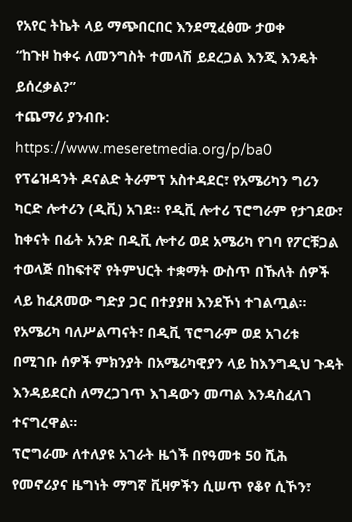የአየር ትኬት ላይ ማጭበርበር እንደሚፈፅሙ ታወቀ
“ከጉዞ ከቀሩ ለመንግስት ተመላሽ ይደረጋል እንጂ እንዴት ይሰረቃል?”
ተጨማሪ ያንብቡ:
https://www.meseretmedia.org/p/ba0
የፕሬዝዳንት ዶናልድ ትራምፕ አስተዳደር፣ የአሜሪካን ግሪን ካርድ ሎተሪን (ዲቪ) አገደ። የዲቪ ሎተሪ ፕሮግራም የታገደው፣ ከቀናት በፊት አንድ በዲቪ ሎተሪ ወደ አሜሪካ የገባ የፖርቹጋል ተወላጅ በከፍተኛ የትምህርት ተቋማት ውስጥ በኹለት ሰዎች ላይ ከፈጸመው ግድያ ጋር በተያያዘ እንደኾነ ተገልጧል።
የአሜሪካ ባለሥልጣናት፣ በዲቪ ፕሮግራም ወደ አገሪቱ በሚገቡ ሰዎች ምክንያት በአሜሪካዊያን ላይ ከእንግዲህ ጉዳት እንዳይደርስ ለማረጋገጥ እገዳውን መጣል እንዳስፈለገ ተናግረዋል።
ፕሮግራሙ ለተለያዩ አገራት ዜጎች በየዓመቱ 50 ሺሕ የመኖሪያና ዜግነት ማግኛ ቪዛዎችን ሲሠጥ የቆየ ሲኾን፣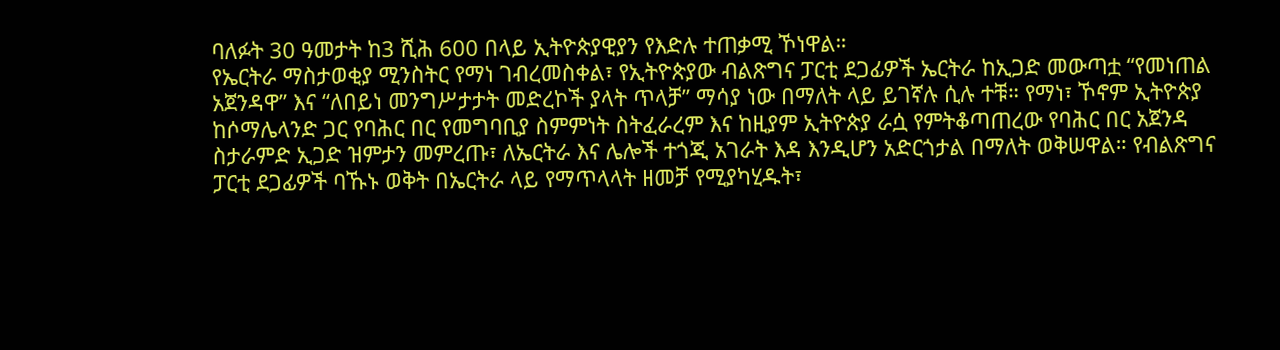ባለፉት 30 ዓመታት ከ3 ሺሕ 600 በላይ ኢትዮጵያዊያን የእድሉ ተጠቃሚ ኾነዋል።
የኤርትራ ማስታወቂያ ሚንስትር የማነ ገብረመስቀል፣ የኢትዮጵያው ብልጽግና ፓርቲ ደጋፊዎች ኤርትራ ከኢጋድ መውጣቷ “የመነጠል አጀንዳዋ” እና “ለበይነ መንግሥታታት መድረኮች ያላት ጥላቻ” ማሳያ ነው በማለት ላይ ይገኛሉ ሲሉ ተቹ። የማነ፣ ኾኖም ኢትዮጵያ ከሶማሌላንድ ጋር የባሕር በር የመግባቢያ ስምምነት ስትፈራረም እና ከዚያም ኢትዮጵያ ራሷ የምትቆጣጠረው የባሕር በር አጀንዳ ስታራምድ ኢጋድ ዝምታን መምረጡ፣ ለኤርትራ እና ሌሎች ተጎጂ አገራት እዳ እንዲሆን አድርጎታል በማለት ወቅሠዋል። የብልጽግና ፓርቲ ደጋፊዎች ባኹኑ ወቅት በኤርትራ ላይ የማጥላላት ዘመቻ የሚያካሂዱት፣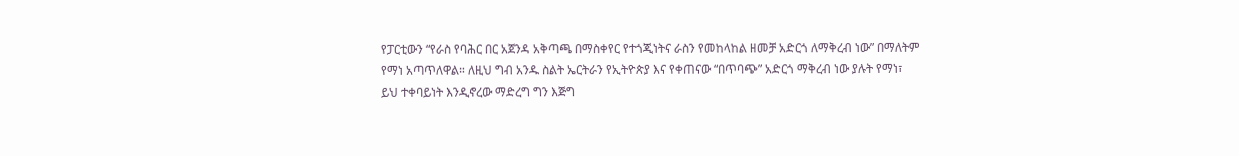የፓርቲውን “የራስ የባሕር በር አጀንዳ አቅጣጫ በማስቀየር የተጎጂነትና ራስን የመከላከል ዘመቻ አድርጎ ለማቅረብ ነው” በማለትም የማነ አጣጥለዋል። ለዚህ ግብ አንዱ ስልት ኤርትራን የኢትዮጵያ እና የቀጠናው “በጥባጭ” አድርጎ ማቅረብ ነው ያሉት የማነ፣ ይህ ተቀባይነት እንዲኖረው ማድረግ ግን እጅግ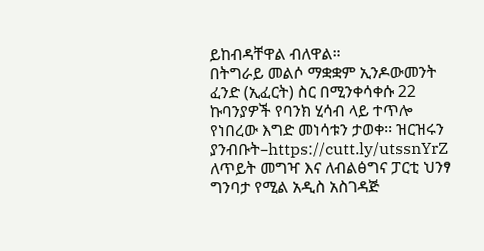ይከብዳቸዋል ብለዋል።
በትግራይ መልሶ ማቋቋም ኢንዶውመንት ፈንድ (ኢፈርት) ስር በሚንቀሳቀሱ 22 ኩባንያዎች የባንክ ሂሳብ ላይ ተጥሎ የነበረው እግድ መነሳቱን ታወቀ፡፡ ዝርዝሩን ያንብቡት–https://cutt.ly/utssnYrZ
ለጥይት መግዣ እና ለብልፅግና ፓርቲ ህንፃ ግንባታ የሚል አዲስ አስገዳጅ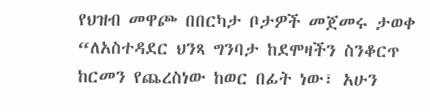የህዝብ መዋጮ በበርካታ ቦታዎች መጀመሩ ታወቀ
“ለአስተዳደር ህንጻ ግንባታ ከደሞዛችን ስንቆርጥ ከርመን የጨረስነው ከወር በፊት ነው፣ አሁን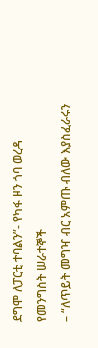ደግሞ ለፓርቲ ተባልን”- የካፋ ዞን ጎባ ወረዳ የመንግስት ሠራተኞች
– “ለጥይት መግዣ ብር አምጡ ብለው እያስፈራሩን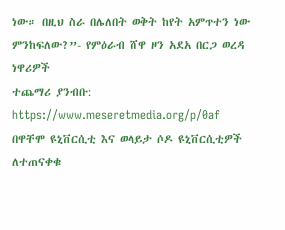ነው። በዚህ ስራ በሌለበት ወቅት ከየት አምጥተን ነው ምንከፍለው?”- የምዕራብ ሸዋ ዞን አደአ በርጋ ወረዳ ነዋሪዎች
ተጨማሪ ያንብቡ:
https://www.meseretmedia.org/p/0af
በዋቸሞ ዩኒቨርሲቲ እና ወላይታ ሶዶ ዩኒቨርሲቲዎች ለተጠናቀቁ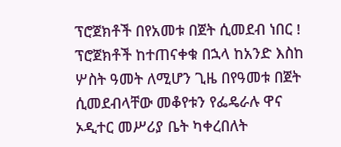ፕሮጀክቶች በየአመቱ በጀት ሲመደብ ነበር !
ፕሮጀክቶች ከተጠናቀቁ በኋላ ከአንድ እስከ ሦስት ዓመት ለሚሆን ጊዜ በየዓመቱ በጀት ሲመደብላቸው መቆየቱን የፌዴራሉ ዋና ኦዲተር መሥሪያ ቤት ካቀረበለት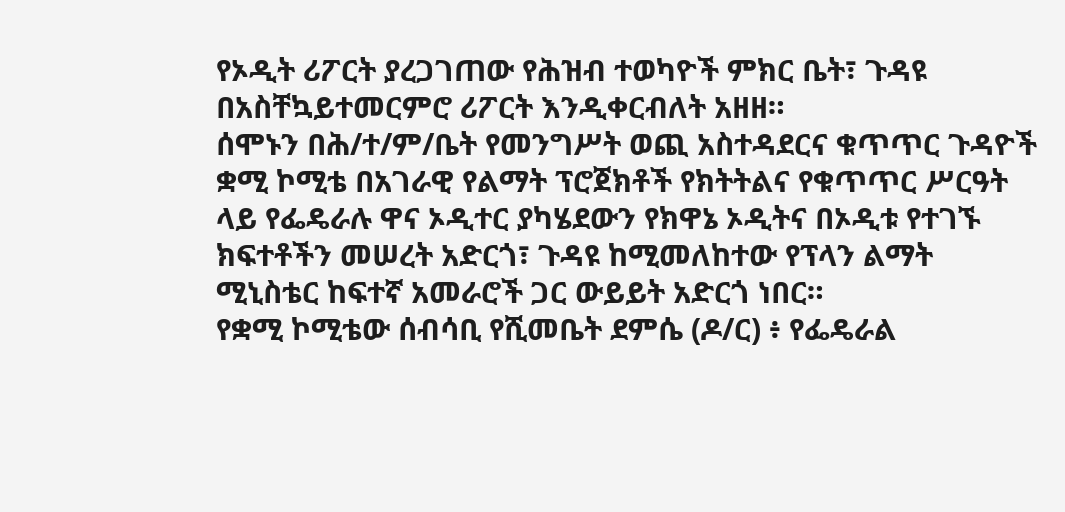የኦዲት ሪፖርት ያረጋገጠው የሕዝብ ተወካዮች ምክር ቤት፣ ጉዳዩ በአስቸኳይተመርምሮ ሪፖርት እንዲቀርብለት አዘዘ።
ሰሞኑን በሕ/ተ/ም/ቤት የመንግሥት ወጪ አስተዳደርና ቁጥጥር ጉዳዮች ቋሚ ኮሚቴ በአገራዊ የልማት ፕሮጀክቶች የክትትልና የቁጥጥር ሥርዓት ላይ የፌዴራሉ ዋና ኦዲተር ያካሄደውን የክዋኔ ኦዲትና በኦዲቱ የተገኙ ክፍተቶችን መሠረት አድርጎ፣ ጉዳዩ ከሚመለከተው የፕላን ልማት ሚኒስቴር ከፍተኛ አመራሮች ጋር ውይይት አድርጎ ነበር።
የቋሚ ኮሚቴው ሰብሳቢ የሺመቤት ደምሴ (ዶ/ር) ፥ የፌዴራል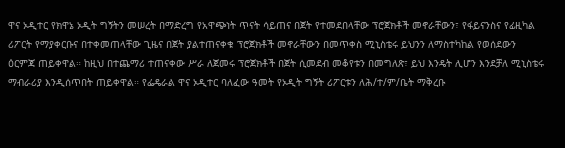ዋና ኦዲተር የክዋኔ ኦዲት ግኝትን መሠረት በማድረግ የአዋጭነት ጥናት ሳይጠና በጀት የተመደበላቸው ፕሮጀክቶች መኖራቸውን፣ የፋይናንስና የፊዚካል ሪፖርት የማያቀርቡና በተቀመጠላቸው ጊዜና በጀት ያልተጠናቀቁ ፕሮጀክቶች መኖራቸውን በመጥቀስ ሚኒስቴሩ ይህንን ለማስተካከል የወሰደውን ዕርምጃ ጠይቀዋል። ከዚህ በተጨማሪ ተጠናቀው ሥራ ለጀመሩ ፕሮጀክቶች በጀት ሲመደብ መቆየቱን በመግለጽ፣ ይህ እንዴት ሊሆን እንደቻለ ሚኒስቴሩ ማብራሪያ እንዲሰጥበት ጠይቀዋል። የፌዴራል ዋና ኦዲተር ባለፈው ዓመት የኦዲት ግኝት ሪፖርቱን ለሕ/ተ/ም/ቤት ማቅረቡ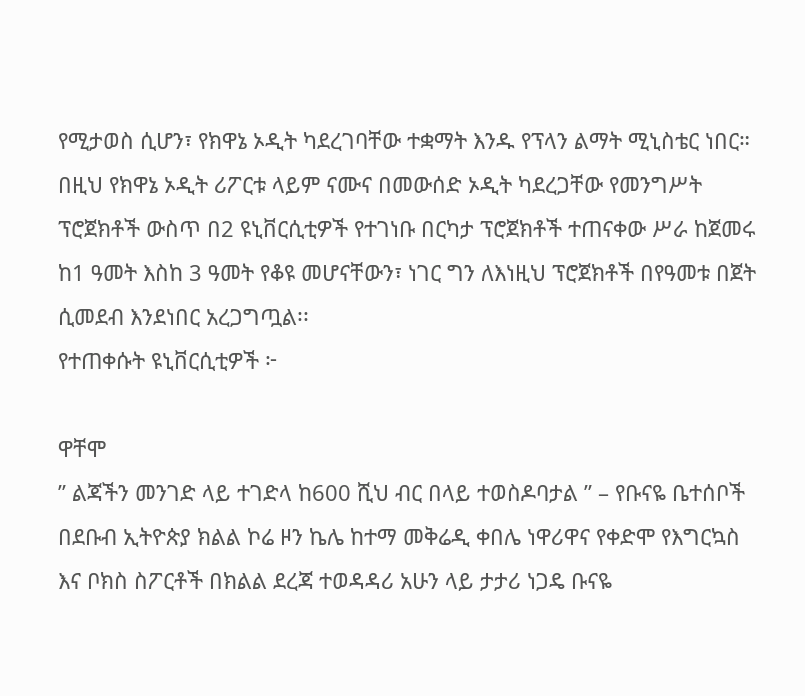የሚታወስ ሲሆን፣ የክዋኔ ኦዲት ካደረገባቸው ተቋማት እንዱ የፕላን ልማት ሚኒስቴር ነበር። በዚህ የክዋኔ ኦዲት ሪፖርቱ ላይም ናሙና በመውሰድ ኦዲት ካደረጋቸው የመንግሥት ፕሮጀክቶች ውስጥ በ2 ዩኒቨርሲቲዎች የተገነቡ በርካታ ፕሮጀክቶች ተጠናቀው ሥራ ከጀመሩ ከ1 ዓመት እስከ 3 ዓመት የቆዩ መሆናቸውን፣ ነገር ግን ለእነዚህ ፕሮጀክቶች በየዓመቱ በጀት ሲመደብ እንደነበር አረጋግጧል፡፡
የተጠቀሱት ዩኒቨርሲቲዎች ፦

ዋቸሞ
” ልጃችን መንገድ ላይ ተገድላ ከ600 ሺህ ብር በላይ ተወስዶባታል ” – የቡናዬ ቤተሰቦች
በደቡብ ኢትዮጵያ ክልል ኮሬ ዞን ኬሌ ከተማ መቅሬዲ ቀበሌ ነዋሪዋና የቀድሞ የእግርኳስ እና ቦክስ ስፖርቶች በክልል ደረጃ ተወዳዳሪ አሁን ላይ ታታሪ ነጋዴ ቡናዬ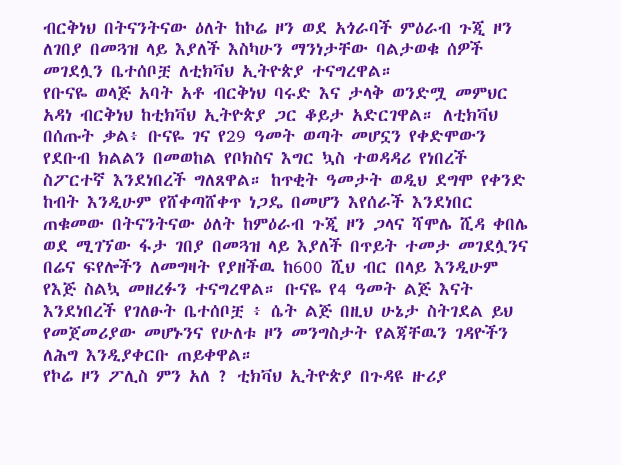ብርቅነህ በትናንትናው ዕለት ከኮሬ ዞን ወደ አጎራባች ምዕራብ ጉጂ ዞን ለገበያ በመጓዝ ላይ እያለች እስካሁን ማንነታቸው ባልታወቁ ሰዎች መገደሏን ቤተሰቦቿ ለቲክቫህ ኢትዮጵያ ተናግረዋል።
የቡናዬ ወላጅ አባት አቶ ብርቅነህ ባሩድ እና ታላቅ ወንድሟ መምህር አዳነ ብርቅነህ ከቲክቫህ ኢትዮጵያ ጋር ቆይታ አድርገዋል። ለቲክቫህ በሰጡት ቃል፥ ቡናዬ ገና የ29 ዓመት ወጣት መሆኗን የቀድሞውን የደቡብ ክልልን በመወከል የቦክስና እግር ኳስ ተወዳዳሪ የነበረች ስፖርተኛ እንደነበረች ግለጸዋል። ከጥቂት ዓመታት ወዲህ ደግሞ የቀንድ ከብት እንዲሁም የሸቀጣሸቀጥ ነጋዴ በመሆን እየሰራች እንደነበር ጠቁመው በትናንትናው ዕለት ከምዕራብ ጉጂ ዞን ጋላና ሻሞሌ ሺዳ ቀበሌ ወደ ሚገኘው ፋታ ገበያ በመጓዝ ላይ እያለች በጥይት ተመታ መገደሏንና በሬና ፍየሎችን ለመግዛት የያዘችዉ ከ600 ሺህ ብር በላይ እንዲሁም የእጅ ስልኳ መዘረፉን ተናግረዋል። ቡናዬ የ4 ዓመት ልጅ እናት እንደነበረች የገለፁት ቤተሰቦቿ ፥ ሴት ልጅ በዚህ ሁኔታ ስትገደል ይህ የመጀመሪያው መሆኑንና የሁለቱ ዞን መንግስታት የልጃቸዉን ገዳዮችን ለሕግ እንዲያቀርቡ ጠይቀዋል።
የኮሬ ዞን ፖሊስ ምን አለ ? ቲክቫህ ኢትዮጵያ በጉዳዩ ዙሪያ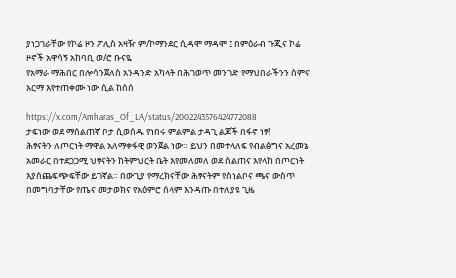ያነጋገራቸው የኮሬ ዞን ፖሊስ አዛዥ ም/ኮማንደር ሲዳሞ ማዳሞ ፤ በምዕራብ ጉጂና ኮሬ ዞኖች አዋሳኝ አከባቢ ወ/ሮ ቡናዬ
የአማራ ማሕበር በሎሳንጀለስ አንዳንድ አካላት በሕገወጥ መንገድ የማህበራችንን ስምና አርማ እየተጠቀሙ ነው ሲል ከሰሰ

https://x.com/Amharas_Of_LA/status/2002243576424772088
ታፍነው ወደ ማሰልጠኛ ቦታ ሲወሰዱ የነበሩ ምልምል ታዳጊ ልጆች በፋኖ ነፃ!
ሕፃናትን ለጦርነት ማዋል አለማቀፋዊ ወንጀል ነው። ይህን በመተላለፍ የብልፅግና አረመኔ አመራር በተደጋጋሚ ህፃናትን ከትምህርት ቤት እየመለመለ ወደ ስልጠና እየላከ በጦርነት እያስጨፍጭፍቸው ይገኛል። በውጊያ የማረክናቸው ሕፃናትም የስነልቦና ጫና ውስጥ በመግባታቸው የጤና መታወክና የአዕምሮ ሰላም እንዳጡ በተለያዩ ጊዜ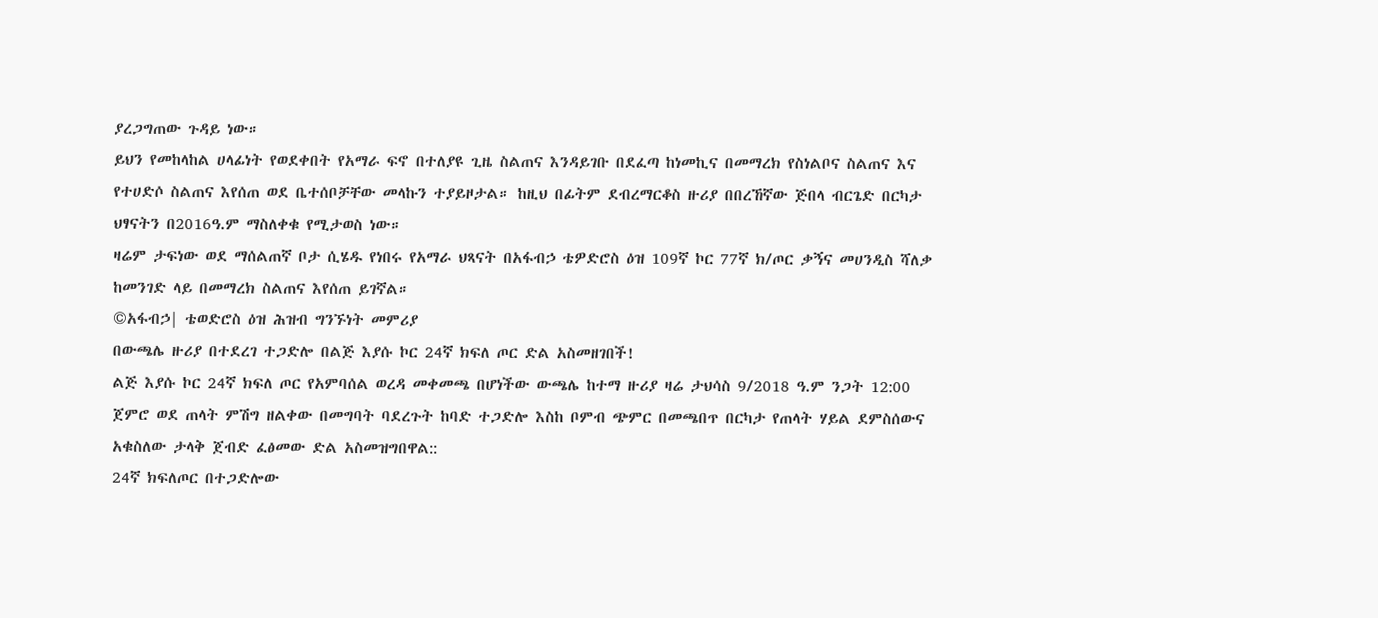ያረጋግጠው ጉዳይ ነው።
ይህን የመከላከል ሀላፊነት የወደቀበት የአማራ ፍኖ በተለያዩ ጊዜ ስልጠና እንዳይገቡ በደፈጣ ከነመኪና በመማረክ የስነልቦና ስልጠና እና የተሀድሶ ስልጠና እየሰጠ ወደ ቤተሰቦቻቸው መላኩን ተያይዞታል። ከዚህ በፊትም ደብረማርቆስ ዙሪያ በበረኸኛው ጅበላ ብርጌድ በርካታ ህፃናትን በ2016ዓ.ም ማስለቀቁ የሚታወስ ነው።
ዛሬም ታፍነው ወደ ማሰልጠኛ ቦታ ሲሄዱ የነበሩ የአማራ ህጻናት በአፋብኃ ቴዎድሮስ ዕዝ 109ኛ ኮር 77ኛ ክ/ጦር ቃኝና መሀንዲስ ሻለቃ ከመንገድ ላይ በመማረክ ስልጠና እየሰጠ ይገኛል።
©አፋብኃ| ቴወድሮስ ዕዝ ሕዝብ ግንኙነት መምሪያ
በውጫሌ ዙሪያ በተደረገ ተጋድሎ በልጅ እያሱ ኮር 24ኛ ክፍለ ጦር ድል አስመዘገበች!
ልጅ እያሱ ኮር 24ኛ ክፍለ ጦር የአምባሰል ወረዳ መቀመጫ በሆነችው ውጫሌ ከተማ ዙሪያ ዛሬ ታህሳስ 9/2018 ዓ.ም ንጋት 12:00 ጀምሮ ወደ ጠላት ምሽግ ዘልቀው በመግባት ባደረጉት ከባድ ተጋድሎ እስከ ቦምብ ጭምር በመጫበጥ በርካታ የጠላት ሃይል ደምስሰውና አቁስለው ታላቅ ጀብድ ፈፅመው ድል አስመዝግበዋል::
24ኛ ክፍለጦር በተጋድሎው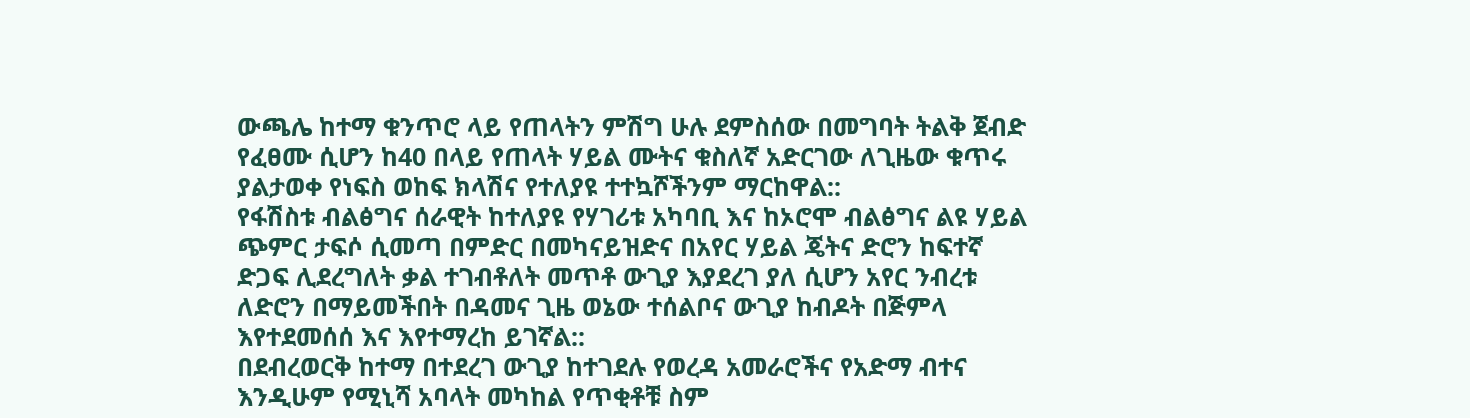ውጫሌ ከተማ ቁንጥሮ ላይ የጠላትን ምሽግ ሁሉ ደምስሰው በመግባት ትልቅ ጀብድ የፈፀሙ ሲሆን ከ40 በላይ የጠላት ሃይል ሙትና ቁስለኛ አድርገው ለጊዜው ቁጥሩ ያልታወቀ የነፍስ ወከፍ ክላሽና የተለያዩ ተተኳሾችንም ማርከዋል::
የፋሽስቱ ብልፅግና ሰራዊት ከተለያዩ የሃገሪቱ አካባቢ እና ከኦሮሞ ብልፅግና ልዩ ሃይል ጭምር ታፍሶ ሲመጣ በምድር በመካናይዝድና በአየር ሃይል ጄትና ድሮን ከፍተኛ ድጋፍ ሊደረግለት ቃል ተገብቶለት መጥቶ ውጊያ እያደረገ ያለ ሲሆን አየር ንብረቱ ለድሮን በማይመችበት በዳመና ጊዜ ወኔው ተሰልቦና ውጊያ ከብዶት በጅምላ እየተደመሰሰ እና እየተማረከ ይገኛል::
በደብረወርቅ ከተማ በተደረገ ውጊያ ከተገደሉ የወረዳ አመራሮችና የአድማ ብተና እንዲሁም የሚኒሻ አባላት መካከል የጥቂቶቹ ስም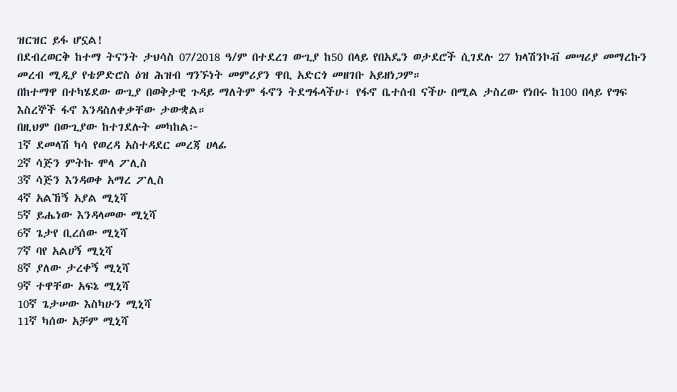ዝርዝር ይፋ ሆኗል!
በደብረወርቅ ከተማ ትናንት ታህሳስ 07/2018 ዓ/ም በተደረገ ውጊያ ከ50 በላይ የበአዴን ወታደሮች ሲገደሉ 27 ክላሽንኮቭ መሣሪያ መማረኩን መረብ ሚዲያ የቴዎድሮስ ዕዝ ሕዝብ ግንኙነት መምሪያን ዋቢ አድርጎ መዘገቡ አይዘነጋም።
በከተማዋ በተካሄደው ውጊያ በወቅታዊ ጉዳይ ማለትም ፋኖን ትደግፋላችሁ፣ የፋኖ ቤተሰብ ናችሁ በሚል ታስረው የነበሩ ከ100 በላይ የግፍ እስረኞች ፋኖ እንዳስለቀቃቸው ታውቋል።
በዚህም በውጊያው ከተገደሉት መካከል፦
1ኛ ደመላሽ ካሳ የወረዳ አስተዳደር መረጃ ሀላፊ
2ኛ ሳጅን ምትኩ ሞላ ፖሊስ
3ኛ ሳጅን እንዳወቀ አማረ ፖሊስ
4ኛ አልኸኝ አያል ሚኒሻ
5ኛ ይሔነው እንዳላመው ሚኒሻ
6ኛ ጌታየ ቢረሰው ሚኒሻ
7ኛ ባየ አልሀኝ ሚኒሻ
8ኛ ያለው ታረቀኝ ሚኒሻ
9ኛ ተዋቸው አፍኔ ሚኒሻ
10ኛ ጌታሠው እስካሁን ሚኒሻ
11ኛ ካሰው አቻም ሚኒሻ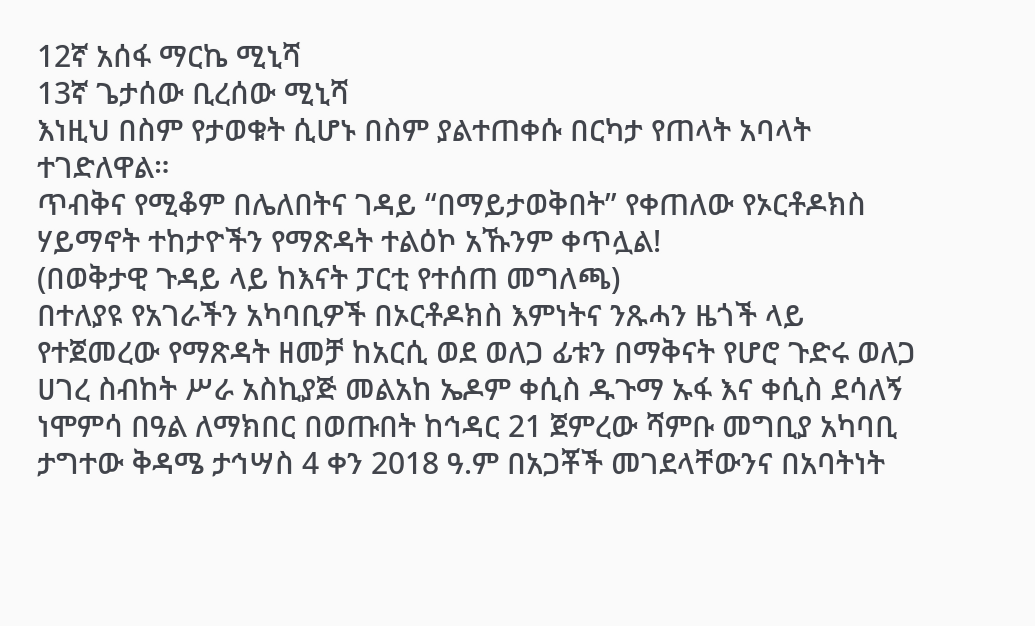12ኛ አሰፋ ማርኬ ሚኒሻ
13ኛ ጌታሰው ቢረሰው ሚኒሻ
እነዚህ በስም የታወቁት ሲሆኑ በስም ያልተጠቀሱ በርካታ የጠላት አባላት ተገድለዋል።
ጥብቅና የሚቆም በሌለበትና ገዳይ “በማይታወቅበት” የቀጠለው የኦርቶዶክስ ሃይማኖት ተከታዮችን የማጽዳት ተልዕኮ አኹንም ቀጥሏል!
(በወቅታዊ ጉዳይ ላይ ከእናት ፓርቲ የተሰጠ መግለጫ)
በተለያዩ የአገራችን አካባቢዎች በኦርቶዶክስ እምነትና ንጹሓን ዜጎች ላይ የተጀመረው የማጽዳት ዘመቻ ከአርሲ ወደ ወለጋ ፊቱን በማቅናት የሆሮ ጉድሩ ወለጋ ሀገረ ስብከት ሥራ አስኪያጅ መልአከ ኤዶም ቀሲስ ዱጉማ ኡፋ እና ቀሲስ ደሳለኝ ነሞምሳ በዓል ለማክበር በወጡበት ከኅዳር 21 ጀምረው ሻምቡ መግቢያ አካባቢ ታግተው ቅዳሜ ታኅሣስ 4 ቀን 2018 ዓ.ም በአጋቾች መገደላቸውንና በአባትነት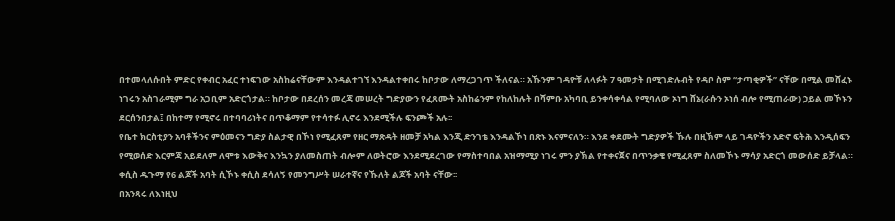በተመላለሱበት ምድር የቀብር አፈር ተነፍገው አስከሬናቸውም እንዳልተገኘ እንዳልተቀበሩ ከቦታው ለማረጋገጥ ችለናል። አኹንም ገዳዮቹ ለላፉት 7 ዓመታት በሚገድሉብት የዳቦ ስም “ታጣቂዎች” ናቸው በሚል መሸፈኑ ነገሩን አስገራሚም ግራ አጋቢም አድርጎታል። ከቦታው በደረሰን መረጃ መሠረት ግድያውን የፈጸሙት አስከሬንም የከለከሉት በሻምቡ አካባቢ ይንቀሳቀሳል የሚባለው ኦነግ ሸኔ(ራሱን ኦነሰ ብሎ የሚጠራው) ኃይል መኾኑን ደርሰንበታል፤ በከተማ የሚኖሩ በተባባሪነትና በጥቆማም የተሳተፉ ሊኖሩ እንደሚችሉ ፍንጮች አሉ፡፡
የቤተ ክርስቲያን አባቶችንና ምዕመናን ግድያ ስልታዊ በኾነ የሚፈጸም የዘር ማጽዳት ዘመቻ አካል እንጂ ድንገቴ እንዳልኾነ በጽኑ እናምናለን። እንደ ቀደሙት ግድያዎች ኹሉ በዚኽም ላይ ገዳዮችን አድኖ ፍትሕ እንዲሰፍን የሚወሰድ እርምጃ አይደለም ለሞቱ እውቅና እንኳን ያለመስጠት ብሎም ለወትሮው እንደሚደረገው የማስተባበል አዝማሚያ ነገሩ ምን ያኽል የተቀናጀና በጥንቃቄ የሚፈጸም ስለመኾኑ ማሳያ አድርጎ መውሰድ ይቻላል። ቀሲስ ዱጉማ የ6 ልጆች አባት ሲኾኑ ቀሲስ ደሳለኝ የመንግሥት ሠራተኛና የኹለት ልጆች አባት ናቸው፡፡
በአንጻሩ ለእነዚህ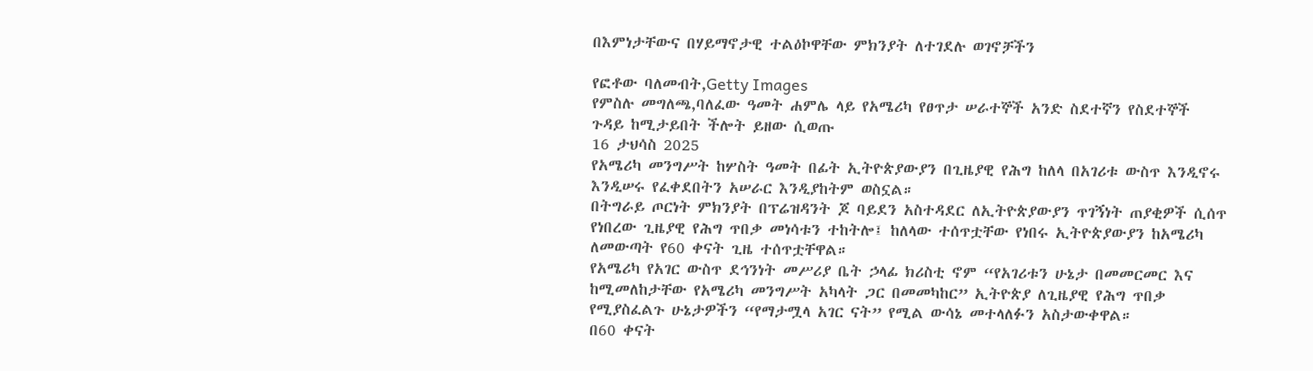በእምነታቸውና በሃይማኖታዊ ተልዕኮዋቸው ምክንያት ለተገደሉ ወገኖቻችን

የፎቶው ባለመብት,Getty Images
የምስሉ መግለጫ,ባለፈው ዓመት ሐምሌ ላይ የአሜሪካ የፀጥታ ሠራተኞች አንድ ስደተኛን የስደተኞች ጉዳይ ከሚታይበት ችሎት ይዘው ሲወጡ
16 ታህሳስ 2025
የአሜሪካ መንግሥት ከሦስት ዓመት በፊት ኢትዮጵያውያን በጊዜያዊ የሕግ ከለላ በአገሪቱ ውስጥ እንዲኖሩ እንዲሠሩ የፈቀደበትን አሠራር እንዲያከትም ወስኗል።
በትግራይ ጦርነት ምክንያት በፕሬዝዳንት ጆ ባይደን አስተዳደር ለኢትዮጵያውያን ጥገኝነት ጠያቂዎች ሲሰጥ የነበረው ጊዜያዊ የሕግ ጥበቃ መነሳቱን ተከትሎ፤ ከለላው ተሰጥቷቸው የነበሩ ኢትዮጵያውያን ከአሜሪካ ለመውጣት የ60 ቀናት ጊዜ ተሰጥቷቸዋል።
የአሜሪካ የአገር ውስጥ ደኅንነት መሥሪያ ቤት ኃላፊ ክሪስቲ ኖም “የአገሪቱን ሁኔታ በመመርመር እና ከሚመለከታቸው የአሜሪካ መንግሥት አካላት ጋር በመመካከር” ኢትዮጵያ ለጊዜያዊ የሕግ ጥበቃ የሚያስፈልጉ ሁኔታዎችን “የማታሟላ አገር ናት” የሚል ውሳኔ መተላለፉን አስታውቀዋል።
በ60 ቀናት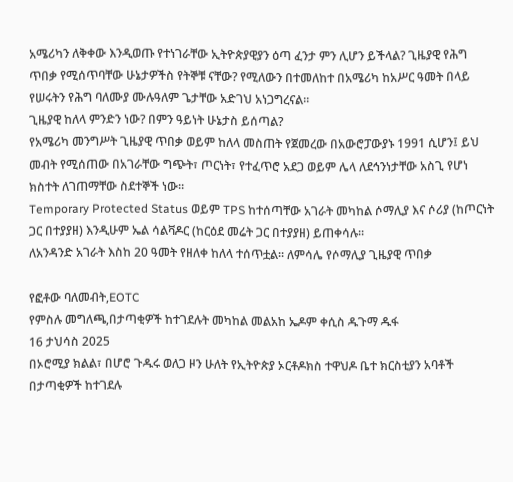አሜሪካን ለቅቀው እንዲወጡ የተነገራቸው ኢትዮጵያዊያን ዕጣ ፈንታ ምን ሊሆን ይችላል? ጊዜያዊ የሕግ ጥበቃ የሚሰጥባቸው ሁኔታዎችስ የትኞቹ ናቸው? የሚለውን በተመለከተ በአሜሪካ ከአሥር ዓመት በላይ የሠሩትን የሕግ ባለሙያ ሙሉዓለም ጌታቸው አድገህ አነጋግረናል።
ጊዜያዊ ከለላ ምንድን ነው? በምን ዓይነት ሁኔታስ ይሰጣል?
የአሜሪካ መንግሥት ጊዜያዊ ጥበቃ ወይም ከለላ መስጠት የጀመረው በአውሮፓውያኑ 1991 ሲሆን፤ ይህ መብት የሚሰጠው በአገራቸው ግጭት፣ ጦርነት፣ የተፈጥሮ አደጋ ወይም ሌላ ለደኅንነታቸው አስጊ የሆነ ክስተት ለገጠማቸው ስደተኞች ነው።
Temporary Protected Status ወይም TPS ከተሰጣቸው አገራት መካከል ሶማሊያ እና ሶሪያ (ከጦርነት ጋር በተያያዘ) እንዲሁም ኤል ሳልቫዶር (ከርዕደ መሬት ጋር በተያያዘ) ይጠቀሳሉ።
ለአንዳንድ አገራት እስከ 20 ዓመት የዘለቀ ከለላ ተሰጥቷል። ለምሳሌ የሶማሊያ ጊዜያዊ ጥበቃ

የፎቶው ባለመብት,EOTC
የምስሉ መግለጫ,በታጣቂዎች ከተገደሉት መካከል መልአከ ኤዶም ቀሲስ ዱጉማ ዱፋ
16 ታህሳስ 2025
በኦሮሚያ ክልል፣ በሆሮ ጉዱሩ ወለጋ ዞን ሁለት የኢትዮጵያ ኦርቶዶክስ ተዋህዶ ቤተ ክርስቲያን አባቶች በታጣቂዎች ከተገደሉ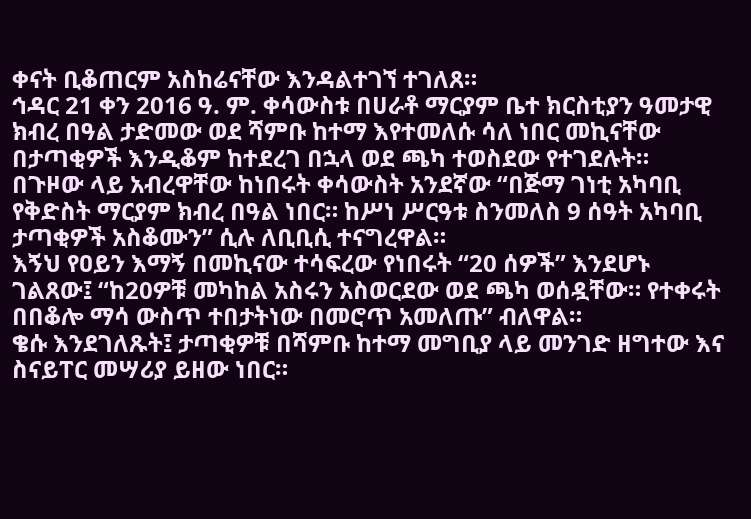ቀናት ቢቆጠርም አስከሬናቸው እንዳልተገኘ ተገለጸ።
ኅዳር 21 ቀን 2016 ዓ. ም. ቀሳውስቱ በሀራቶ ማርያም ቤተ ክርስቲያን ዓመታዊ ክብረ በዓል ታድመው ወደ ሻምቡ ከተማ እየተመለሱ ሳለ ነበር መኪናቸው በታጣቂዎች እንዲቆም ከተደረገ በኋላ ወደ ጫካ ተወስደው የተገደሉት።
በጉዞው ላይ አብረዋቸው ከነበሩት ቀሳውስት አንደኛው “በጅማ ገነቲ አካባቢ የቅድስት ማርያም ክብረ በዓል ነበር። ከሥነ ሥርዓቱ ስንመለስ 9 ሰዓት አካባቢ ታጣቂዎች አስቆሙን” ሲሉ ለቢቢሲ ተናግረዋል።
እኝህ የዐይን እማኝ በመኪናው ተሳፍረው የነበሩት “20 ሰዎች” እንደሆኑ ገልጸው፤ “ከ20ዎቹ መካከል አስሩን አስወርደው ወደ ጫካ ወሰዷቸው። የተቀሩት በበቆሎ ማሳ ውስጥ ተበታትነው በመሮጥ አመለጡ” ብለዋል።
ቄሱ እንደገለጹት፤ ታጣቂዎቹ በሻምቡ ከተማ መግቢያ ላይ መንገድ ዘግተው እና ስናይፐር መሣሪያ ይዘው ነበር።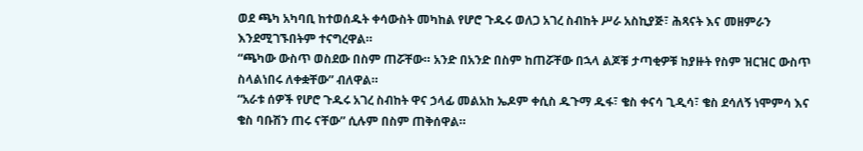ወደ ጫካ አካባቢ ከተወሰዱት ቀሳውስት መካከል የሆሮ ጉዱሩ ወለጋ አገረ ስብከት ሥራ አስኪያጅ፣ ሕጻናት እና መዘምራን እንደሚገኙበትም ተናግረዋል።
“ጫካው ውስጥ ወስደው በስም ጠሯቸው። አንድ በአንድ በስም ከጠሯቸው በኋላ ልጆቹ ታጣቂዎቹ ከያዙት የስም ዝርዝር ውስጥ ስላልነበሩ ለቀቋቸው” ብለዋል።
“አራቱ ሰዎች የሆሮ ጉዱሩ አገረ ስብከት ዋና ኃላፊ መልአከ ኤዶም ቀሲስ ዱጉማ ዱፋ፣ ቄስ ቀናሳ ጊዲሳ፣ ቄስ ደሳለኝ ነሞምሳ እና ቄስ ባቡሽን ጠሩ ናቸው” ሲሉም በስም ጠቅሰዋል።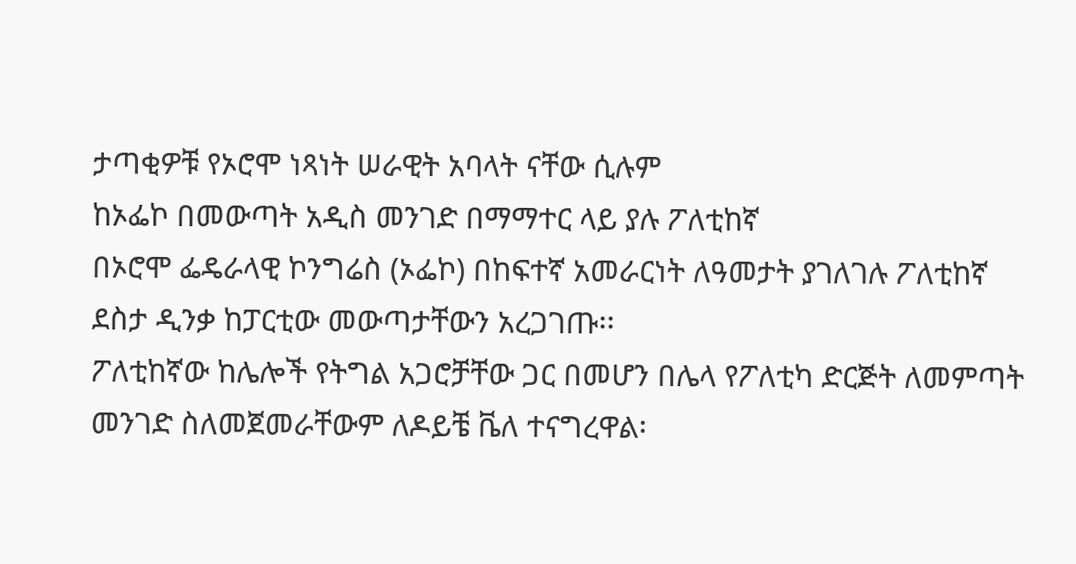ታጣቂዎቹ የኦሮሞ ነጻነት ሠራዊት አባላት ናቸው ሲሉም
ከኦፌኮ በመውጣት አዲስ መንገድ በማማተር ላይ ያሉ ፖለቲከኛ
በኦሮሞ ፌዴራላዊ ኮንግሬስ (ኦፌኮ) በከፍተኛ አመራርነት ለዓመታት ያገለገሉ ፖለቲከኛ ደስታ ዲንቃ ከፓርቲው መውጣታቸውን አረጋገጡ፡፡
ፖለቲከኛው ከሌሎች የትግል አጋሮቻቸው ጋር በመሆን በሌላ የፖለቲካ ድርጅት ለመምጣት መንገድ ስለመጀመራቸውም ለዶይቼ ቬለ ተናግረዋል፡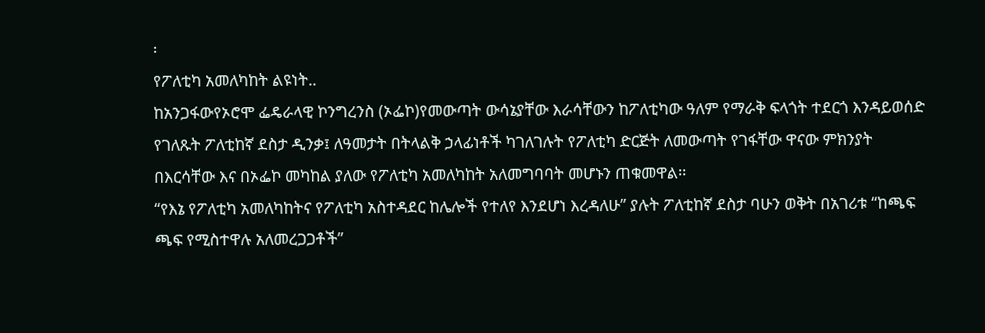፡
የፖለቲካ አመለካከት ልዩነት..
ከአንጋፋውየኦሮሞ ፌዴራላዊ ኮንግረንስ (ኦፌኮ)የመውጣት ውሳኔያቸው እራሳቸውን ከፖለቲካው ዓለም የማራቅ ፍላጎት ተደርጎ እንዳይወሰድ የገለጹት ፖለቲከኛ ደስታ ዲንቃ፤ ለዓመታት በትላልቅ ኃላፊነቶች ካገለገሉት የፖለቲካ ድርጅት ለመውጣት የገፋቸው ዋናው ምክንያት በእርሳቸው እና በኦፌኮ መካከል ያለው የፖለቲካ አመለካከት አለመግባባት መሆኑን ጠቁመዋል፡፡
“የእኔ የፖለቲካ አመለካከትና የፖለቲካ አስተዳደር ከሌሎች የተለየ እንደሆነ እረዳለሁ” ያሉት ፖለቲከኛ ደስታ ባሁን ወቅት በአገሪቱ “ከጫፍ ጫፍ የሚስተዋሉ አለመረጋጋቶች”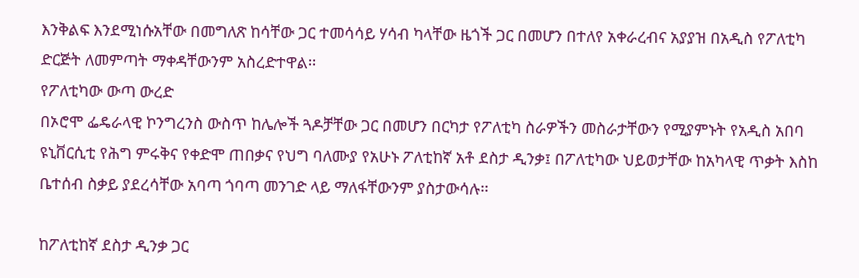እንቅልፍ እንደሚነሱአቸው በመግለጽ ከሳቸው ጋር ተመሳሳይ ሃሳብ ካላቸው ዜጎች ጋር በመሆን በተለየ አቀራረብና አያያዝ በአዲስ የፖለቲካ ድርጅት ለመምጣት ማቀዳቸውንም አስረድተዋል፡፡
የፖለቲካው ውጣ ውረድ
በኦሮሞ ፌዴራላዊ ኮንግረንስ ውስጥ ከሌሎች ጓዶቻቸው ጋር በመሆን በርካታ የፖለቲካ ስራዎችን መስራታቸውን የሚያምኑት የአዲስ አበባ ዩኒቨርሲቲ የሕግ ምሩቅና የቀድሞ ጠበቃና የህግ ባለሙያ የአሁኑ ፖለቲከኛ አቶ ደስታ ዲንቃ፤ በፖለቲካው ህይወታቸው ከአካላዊ ጥቃት እስከ ቤተሰብ ስቃይ ያደረሳቸው አባጣ ጎባጣ መንገድ ላይ ማለፋቸውንም ያስታውሳሉ፡፡

ከፖለቲከኛ ደስታ ዲንቃ ጋር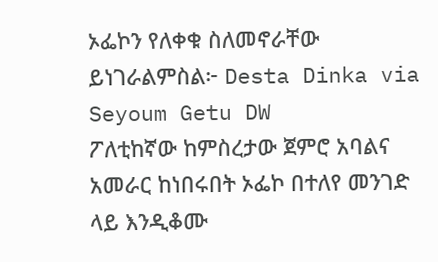ኦፌኮን የለቀቁ ስለመኖራቸው ይነገራልምስል፦ Desta Dinka via Seyoum Getu DW
ፖለቲከኛው ከምስረታው ጀምሮ አባልና አመራር ከነበሩበት ኦፌኮ በተለየ መንገድ ላይ እንዲቆሙ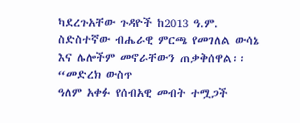ካደረጉአቸው ጉዳዮች ከ2013 ዓ.ም. ስድስተኛው ብሔራዊ ምርጫ የመገለል ውሳኔ እና ሌሎችም መኖራቸውን ጠቃቅሰዋል፡፡ “መድረክ ውስጥ
ዓለም አቀፉ የሰብአዊ መብት ተሟጋች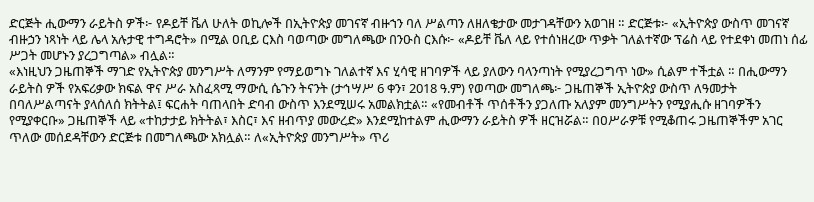ድርጅት ሒውማን ራይትስ ዎች፦ የዶይቸ ቬለ ሁለት ወኪሎች በኢትዮጵያ መገናኛ ብዙኀን ባለ ሥልጣን ለዘለቄታው መታገዳቸውን አወገዘ ። ድርጅቱ፦ «ኢትዮጵያ ውስጥ መገናኛ ብዙኃን ነጻነት ላይ ሌላ አሉታዊ ተግዳሮት» በሚል ዐቢይ ርእስ ባወጣው መግለጫው በንዑስ ርእሱ፦ «ዶይቸ ቬለ ላይ የተሰነዘረው ጥቃት ገለልተኛው ፕሬስ ላይ የተደቀነ መጠነ ሰፊ ሥጋት መሆኑን ያረጋግጣል» ብሏል።
«እነዚህን ጋዜጠኞች ማገድ የኢትዮጵያ መንግሥት ለማንም የማይወግኑ ገለልተኛ እና ሂሳዊ ዘገባዎች ላይ ያለውን ባላንጣነት የሚያረጋግጥ ነው» ሲልም ተችቷል ። በሒውማን ራይትስ ዎች የአፍሪቃው ክፍል ዋና ሥራ አስፈጻሚ ማውሲ ሴጉን ትናንት (ታኅሣሥ 6 ቀን፣ 2018 ዓ.ም) የወጣው መግለጫ፦ ጋዜጠኞች ኢትዮጵያ ውስጥ ለዓመታት በባለሥልጣናት ያላሰለሰ ክትትል፤ ፍርሐት ባጠላበት ድባብ ውስጥ እንደሚሠሩ አመልክቷል። «የመብቶች ጥሰቶችን ያጋለጡ አለያም መንግሥትን የሚያሒሱ ዘገባዎችን የሚያቀርቡ» ጋዜጠኞች ላይ «ተከታታይ ክትትል፣ እስር፣ እና ዘብጥያ መውረድ» እንደሚከተልም ሒውማን ራይትስ ዎች ዘርዝሯል። በዐሥራዎቹ የሚቆጠሩ ጋዜጠኞችም አገር ጥለው መሰደዳቸውን ድርጅቱ በመግለጫው አክሏል። ለ«ኢትዮጵያ መንግሥት» ጥሪ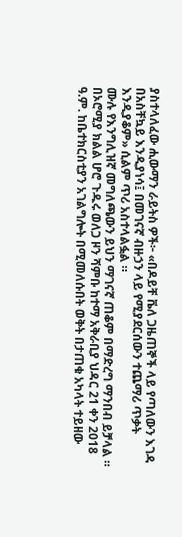ያስተላለፈው ሒውማን ራይትስ ዎች፦ «በዶይቸ ቬለ ጋዜጠኞች ላይ የጣለውን እገዳ በአስቸኳይ እንዲያነሳ፤ በመገናኛ ብዙኃን ላይ የሚያደርሰውን ተጨማሪ ጥቃት እንዲያቆም» ሲልም ጥሪ አስተላልፏል ።
ሙሉ የእንግሊዝኛ መግለጫውን ይህን ማገናኛ ጠቆም በማድረግ ማንበብ ይቻላል ።
በኦሮሚያ ክልል ሆሮ ጉዱሩ ወለጋ ዞን ሻምቡ ከተማ አቅራቢያ ህዳር 21 ቀን 2018 ዓ.ም. ከቤተክርስቲያን አገልግሎት በሚመለሱበት ወቅት በታጠቁ አካላት ተይዘው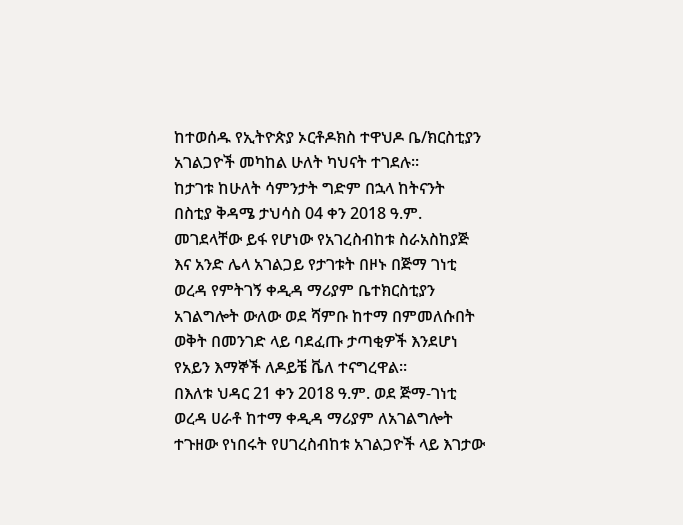ከተወሰዱ የኢትዮጵያ ኦርቶዶክስ ተዋህዶ ቤ/ክርስቲያን አገልጋዮች መካከል ሁለት ካህናት ተገደሉ፡፡
ከታገቱ ከሁለት ሳምንታት ግድም በኋላ ከትናንት በስቲያ ቅዳሜ ታህሳስ 04 ቀን 2018 ዓ.ም. መገደላቸው ይፋ የሆነው የአገረስብከቱ ስራአስከያጅ እና አንድ ሌላ አገልጋይ የታገቱት በዞኑ በጅማ ገነቲ ወረዳ የምትገኝ ቀዲዳ ማሪያም ቤተክርስቲያን አገልግሎት ውለው ወደ ሻምቡ ከተማ በምመለሱበት ወቅት በመንገድ ላይ ባደፈጡ ታጣቂዎች እንደሆነ የአይን እማኞች ለዶይቼ ቬለ ተናግረዋል፡፡
በእለቱ ህዳር 21 ቀን 2018 ዓ.ም. ወደ ጅማ-ገነቲ ወረዳ ሀራቶ ከተማ ቀዲዳ ማሪያም ለአገልግሎት ተጉዘው የነበሩት የሀገረስብከቱ አገልጋዮች ላይ እገታው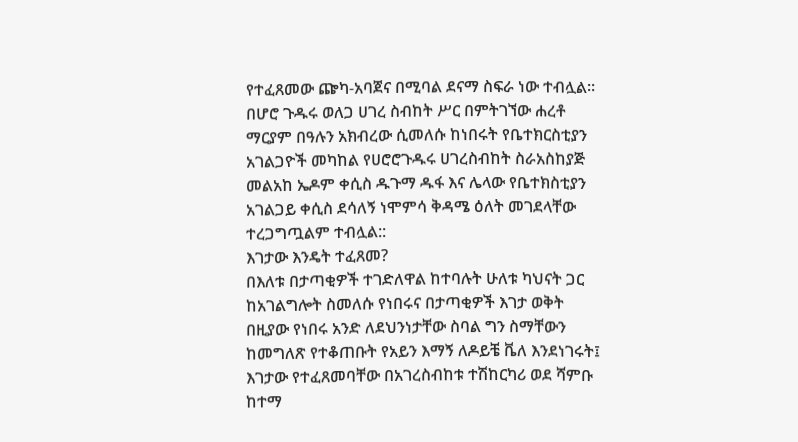የተፈጸመው ጬካ-አባጀና በሚባል ደናማ ስፍራ ነው ተብሏል፡፡ በሆሮ ጉዱሩ ወለጋ ሀገረ ስብከት ሥር በምትገኘው ሐረቶ ማርያም በዓሉን አክብረው ሲመለሱ ከነበሩት የቤተክርስቲያን አገልጋዮች መካከል የሀሮሮጉዱሩ ሀገረስብከት ስራአስከያጅ መልአከ ኤዶም ቀሲስ ዱጉማ ዱፋ እና ሌላው የቤተክስቲያን አገልጋይ ቀሲስ ደሳለኝ ነሞምሳ ቅዳሜ ዕለት መገደላቸው ተረጋግጧልም ተብሏል::
እገታው እንዴት ተፈጸመ?
በእለቱ በታጣቂዎች ተገድለዋል ከተባሉት ሁለቱ ካህናት ጋር ከአገልግሎት ስመለሱ የነበሩና በታጣቂዎች እገታ ወቅት በዚያው የነበሩ አንድ ለደህንነታቸው ስባል ግን ስማቸውን ከመግለጽ የተቆጠቡት የአይን እማኝ ለዶይቼ ቬለ እንደነገሩት፤ እገታው የተፈጸመባቸው በአገረስብከቱ ተሽከርካሪ ወደ ሻምቡ ከተማ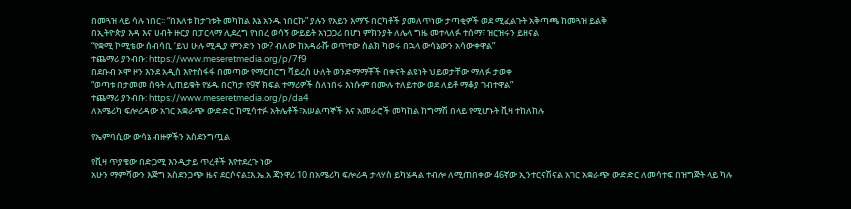በመጓዝ ላይ ሳሉ ነበር፡፡ “በእለቱ ከታገቱት መካከል እኔ አንዱ ነበርኩ” ያሉን የአይን እማኙ በርካቶች ያመለጥነው ታጣቂዎች ወደ ሚፈልጉት አቅጣጫ ከመጓዝ ይልቅ
በኢትዮጵያ እዳ እና ሀብት ዙርያ በፓርላማ ሊደረግ የነበረ ወሳኝ ውይይት አነጋጋሪ በሆነ ምክንያት ለሌላ ግዜ መተላለፉ ተሰማ፣ ዝርዝሩን ይዘናል
“የቋሚ ኮሚቴው ሰብሳቢ ‘ይህ ሁሉ ሚዲያ ምንድን ነው? ብለው ከአዳራሹ ወጥተው ስልክ ካወሩ በኋላ ውሳኔውን አሳውቀዋል”
ተጨማሪ ያንብቡ: https://www.meseretmedia.org/p/7f9
በደቡብ ኦሞ ዞን እንደ አዲስ እየተስፋፋ በመጣው የማርበርግ ቫይረስ ሁለት ወንድማማቾች በቀናት ልዩነት ህይወታቸው ማለፉ ታወቀ
“ወጣቱ በታመመ ሰዓት ሊጠይቁት የሄዱ በርካታ የ9ኛ ክፍል ተማሪዎች ስለነበሩ እነሱም በሙሉ ተለይተው ወደ ለይቶ ማቆያ ገብተዋል”
ተጨማሪ ያንብቡ: https://www.meseretmedia.org/p/da4
ለአሜሪካ ፍሎሪዳው አገር አቋራጭ ውድድር ከሚሳተፉ አትሌቶች፣አሠልጣኞች እና አመራሮች መካከል ከግማሽ በላይ የሚሆኑት ቪዛ ተከለከሉ

የኤምባሲው ውሳኔ ብዙዎችን አስደንግጧል

የቪዛ ጥያቄው በድጋሚ እንዲታይ ጥረቶች እየተደረጉ ነው
አሁን ማምሻውን እጅግ አስደንጋጭ ዜና ደርሶናል፤እ.ኤ.አ ጃንዋሪ 10 በአሜሪካ ፍሎሪዳ ታላሃስ ይካሄዳል ተብሎ ለሚጠበቀው 46ኛው ኢንተርናሽናል አገር አቋራጭ ውድድር ለመሳተፍ በዝግጅት ላይ ካሉ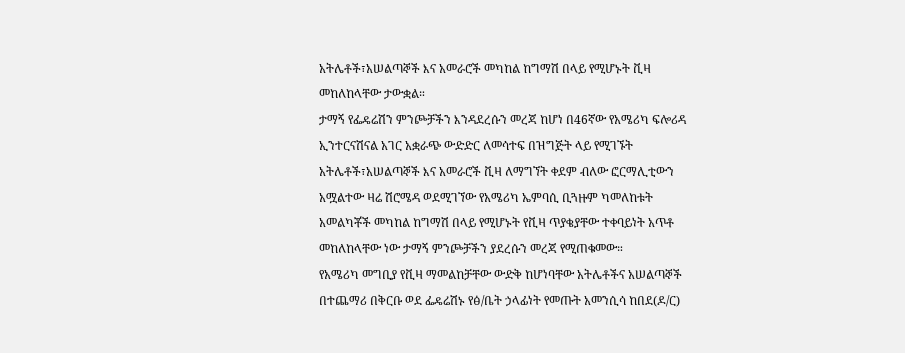አትሌቶች፣አሠልጣኞች እና አመራሮች መካከል ከግማሽ በላይ የሚሆኑት ቪዛ መከለከላቸው ታውቋል።
ታማኝ የፌዴሬሽን ምንጮቻችን እንዳደረሱን መረጃ ከሆነ በ46ኛው የአሜሪካ ፍሎሪዳ ኢንተርናሽናል አገር አቋራጭ ውድድር ለመሳተፍ በዝግጅት ላይ የሚገኙት አትሌቶች፣አሠልጣኞች እና አመራሮች ቪዛ ለማግኘት ቀደም ብለው ፎርማሊቲውን አሟልተው ዛሬ ሽሮሜዳ ወደሚገኘው የአሜሪካ ኤምባሲ ቢጓዙም ካመለከቱት አመልካቾች መካከል ከግማሽ በላይ የሚሆኑት የቪዛ ጥያቄያቸው ተቀባይነት አጥቶ መከለከላቸው ነው ታማኝ ምንጮቻችን ያደረሱን መረጃ የሚጠቁመው።
የአሜሪካ መግቢያ የቪዛ ማመልከቻቸው ውድቅ ከሆነባቸው አትሌቶችና አሠልጣኞች በተጨማሪ በቅርቡ ወደ ፌዴሬሽኑ የፅ/ቤት ኃላፊነት የመጡት አመንሲሳ ከበደ(ዶ/ር)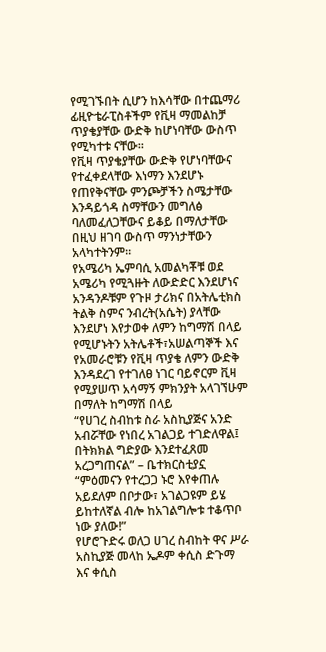የሚገኙበት ሲሆን ከእሳቸው በተጨማሪ ፊዚዮቴራፒስቶችም የቪዛ ማመልከቻ ጥያቄያቸው ውድቅ ከሆነባቸው ውስጥ የሚካተቱ ናቸው።
የቪዛ ጥያቄያቸው ውድቅ የሆነባቸውና የተፈቀደላቸው እነማን እንደሆኑ የጠየቅናቸው ምንጮቻችን ስሜታቸው እንዳይጎዳ ስማቸውን መግለፅ ባለመፈለጋቸውና ይቆይ በማለታቸው በዚህ ዘገባ ውስጥ ማንነታቸውን አላካተትንም።
የአሜሪካ ኤምባሲ አመልካቾቹ ወደ አሜሪካ የሚጓዙት ለውድድር እንደሆነና አንዳንዶቹም የጉዞ ታሪክና በአትሌቲክስ ትልቅ ስምና ንብረት(አሴት) ያላቸው እንደሆነ እየታወቀ ለምን ከግማሽ በላይ የሚሆኑትን አትሌቶች፣አሠልጣኞች እና የአመራሮቹን የቪዛ ጥያቄ ለምን ውድቅ እንዳደረገ የተገለፀ ነገር ባይኖርም ቪዛ የሚያሠጥ አሳማኝ ምክንያት አላገኘሁም በማለት ከግማሽ በላይ
“የሀገረ ስብከቱ ስራ አስኪያጅና አንድ አብሯቸው የነበረ አገልጋይ ተገድለዋል፤ በትክክል ግድያው እንደተፈጸመ አረጋግጠናል” – ቤተክርስቲያኗ
“ምዕመናን የተረጋጋ ኑሮ እየቀጠሉ አይደለም በቦታው፣ አገልጋዩም ይሄ ይከተለኛል ብሎ ከአገልግሎቱ ተቆጥቦ ነው ያለው!”
የሆሮጉድሩ ወለጋ ሀገረ ስብከት ዋና ሥራ አስኪያጅ መላከ ኤዶም ቀሲስ ድጉማ እና ቀሲስ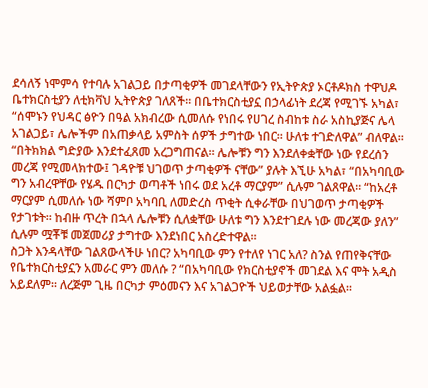ደሳለኝ ነሞምሳ የተባሉ አገልጋይ በታጣቂዎች መገደላቸውን የኢትዮጵያ ኦርቶዶክስ ተዋህዶ ቤተክርስቲያን ለቲክቫህ ኢትዮጵያ ገለጸች። በቤተክርስቲያኗ በኃላፊነት ደረጃ የሚገኙ አካል፣ “ሰሞኑን የህዳር ፅዮን በዓል አክብረው ሲመለሱ የነበሩ የሀገረ ስብከቱ ስራ አስኪያጅና ሌላ አገልጋይ፣ ሌሎችም በአጠቃላይ አምስት ሰዎች ታግተው ነበር። ሁለቱ ተገድለዋል” ብለዋል። “በትክክል ግድያው እንደተፈጸመ አረጋግጠናል። ሌሎቹን ግን እንደለቀቋቸው ነው የደረሰን መረጃ የሚመላክተው፤ ገዳዮቹ ህገወጥ ታጣቂዎች ናቸው” ያሉት እኚሁ አካል፣ “በአካባቢው ግን አብረዋቸው የሄዱ በርካታ ወጣቶች ነበሩ ወደ አረቶ ማርያም” ሲሉም ገልጸዋል። “ከአረቶ ማርያም ሲመለሱ ነው ሻምቦ አካባቢ ለመድረስ ጥቂት ሲቀራቸው በህገወጥ ታጣቂዎች የታገቱት። ከብዙ ጥረት በኋላ ሌሎቹን ሲለቋቸው ሁለቱ ግን እንደተገደሉ ነው መረጃው ያለን” ሲሉም ሟቾቹ መጀመሪያ ታግተው እንደነበር አስረድተዋል።
ስጋት እንዳላቸው ገልጸውላችሁ ነበር? አካባቢው ምን የተለየ ነገር አለ? ስንል የጠየቅናቸው የቤተክርስቲያኗን አመራር ምን መለሱ ? “በአካባቢው የክርስቲያኖች መገደል እና ሞት አዲስ አይደለም። ለረጅም ጊዜ በርካታ ምዕመናን እና አገልጋዮች ህይወታቸው አልፏል።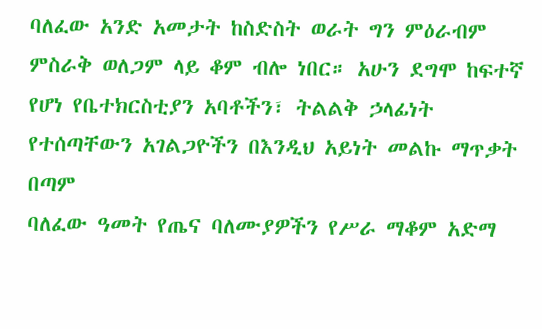ባለፈው አንድ አመታት ከስድስት ወራት ግን ምዕራብም ምስራቅ ወለጋም ላይ ቆም ብሎ ነበር። አሁን ደግሞ ከፍተኛ የሆነ የቤተክርስቲያን አባቶችን፣ ትልልቅ ኃላፊነት የተሰጣቸውን አገልጋዮችን በእንዲህ አይነት መልኩ ማጥቃት በጣም
ባለፈው ዓመት የጤና ባለሙያዎችን የሥራ ማቆም አድማ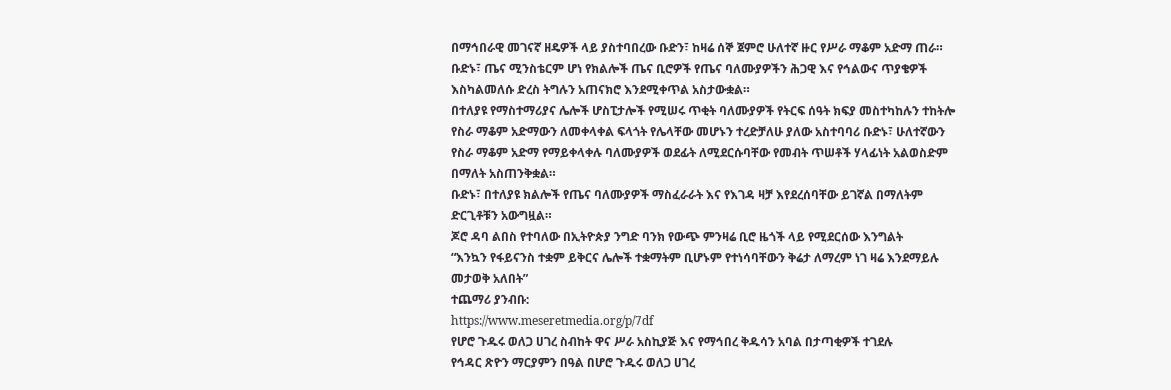በማኅበራዊ መገናኛ ዘዴዎች ላይ ያስተባበረው ቡድን፣ ከዛሬ ሰኞ ጀምሮ ሁለተኛ ዙር የሥራ ማቆም አድማ ጠራ። ቡድኑ፣ ጤና ሚንስቴርም ሆነ የክልሎች ጤና ቢሮዎች የጤና ባለሙያዎችን ሕጋዊ እና የኅልውና ጥያቄዎች እስካልመለሱ ድረስ ትግሉን አጠናክሮ እንደሚቀጥል አስታውቋል።
በተለያዩ የማስተማሪያና ሌሎች ሆስፒታሎች የሚሠሩ ጥቂት ባለሙያዎች የትርፍ ሰዓት ክፍያ መስተካከሉን ተከትሎ የስራ ማቆም አድማውን ለመቀላቀል ፍላጎት የሌላቸው መሆኑን ተረድቻለሁ ያለው አስተባባሪ ቡድኑ፣ ሁለተኛውን የስራ ማቆም አድማ የማይቀላቀሉ ባለሙያዎች ወደፊት ለሚደርሱባቸው የመብት ጥሠቶች ሃላፊነት አልወስድም በማለት አስጠንቅቋል።
ቡድኑ፣ በተለያዩ ክልሎች የጤና ባለሙያዎች ማስፈራራት እና የእገዳ ዛቻ እየደረሰባቸው ይገኛል በማለትም ድርጊቶቹን አውግዟል።
ጆሮ ዳባ ልበስ የተባለው በኢትዮጵያ ንግድ ባንክ የውጭ ምንዛሬ ቢሮ ዜጎች ላይ የሚደርሰው እንግልት
“እንኳን የፋይናንስ ተቋም ይቅርና ሌሎች ተቋማትም ቢሆኑም የተነሳባቸውን ቅሬታ ለማረም ነገ ዛሬ እንደማይሉ መታወቅ አለበት”
ተጨማሪ ያንብቡ:
https://www.meseretmedia.org/p/7df
የሆሮ ጉዱሩ ወለጋ ሀገረ ስብከት ዋና ሥራ አስኪያጅ እና የማኅበረ ቅዱሳን አባል በታጣቂዎች ተገደሉ
የኅዳር ጽዮን ማርያምን በዓል በሆሮ ጉዱሩ ወለጋ ሀገረ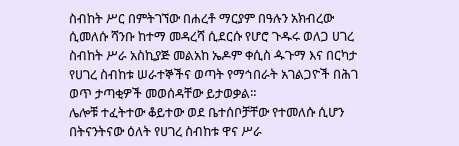ስብከት ሥር በምትገኘው በሐረቶ ማርያም በዓሉን አክብረው ሲመለሱ ሻንቡ ከተማ መዳረሻ ሲደርሱ የሆሮ ጉዱሩ ወለጋ ሀገረ ስብከት ሥራ አስኪያጅ መልአከ ኤዶም ቀሲስ ዹጉማ እና በርካታ የሀገረ ስብከቱ ሠራተኞችና ወጣት የማኅበራት አገልጋዮች በሕገ ወጥ ታጣቂዎች መወሰዳቸው ይታወቃል።
ሌሎቹ ተፈትተው ቆይተው ወደ ቤተሰቦቻቸው የተመለሱ ሲሆን በትናንትናው ዕለት የሀገረ ስብከቱ ዋና ሥራ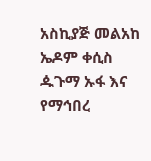አስኪያጅ መልአከ ኤዶም ቀሲስ ዹጉማ ኡፋ እና የማኅበረ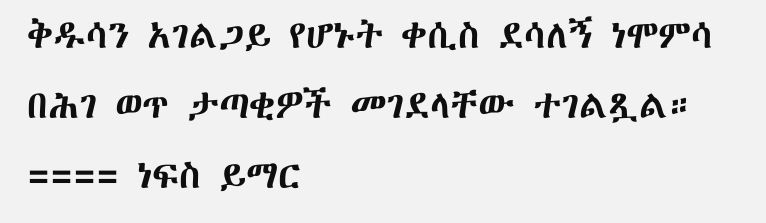ቅዱሳን አገልጋይ የሆኑት ቀሲስ ደሳለኝ ነሞምሳ በሕገ ወጥ ታጣቂዎች መገደላቸው ተገልጿል።
==== ነፍስ ይማር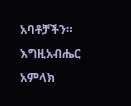አባቶቻችን። እግዚአብሔር አምላክ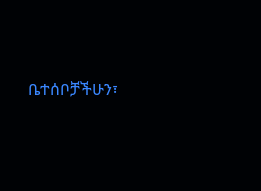ቤተሰቦቻችሁን፣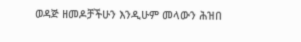ወዳጅ ዘመዶቻችሁን እንዲሁም መላውን ሕዝበ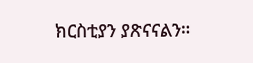ክርስቲያን ያጽናናልን።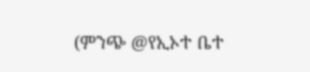(ምንጭ @የኢኦተ ቤተ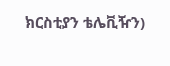ክርስቲያን ቴሌቪዥን)